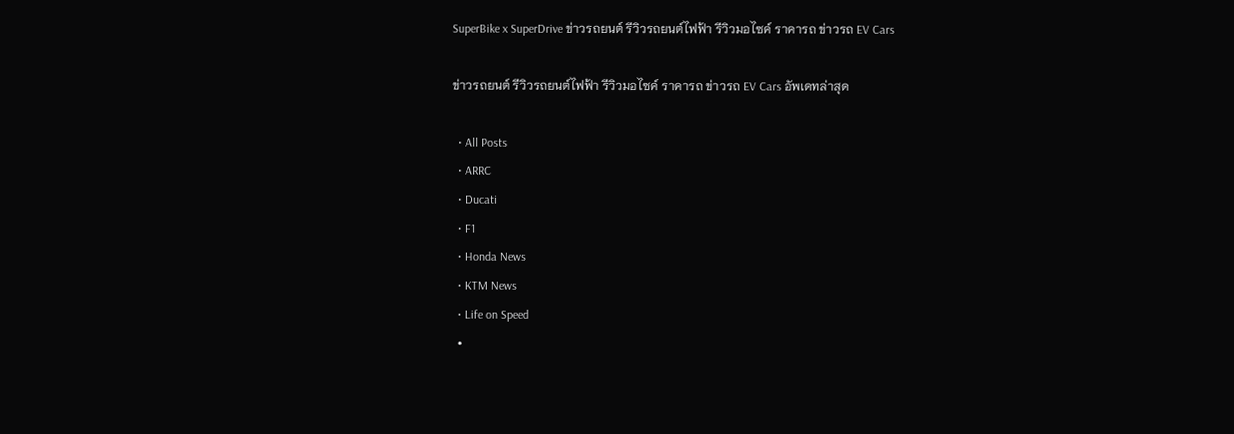SuperBike x SuperDrive ข่าวรถยนต์ รีวิวรถยนต์ไฟฟ้า รีวิวมอไซค์ ราคารถ ข่าวรถ EV Cars

ข่าวรถยนต์ รีวิวรถยนต์ไฟฟ้า รีวิวมอไซค์ ราคารถ ข่าวรถ EV Cars อัพเดทล่าสุด

  • All Posts
  • ARRC
  • Ducati
  • F1
  • Honda News
  • KTM News
  • Life on Speed
  •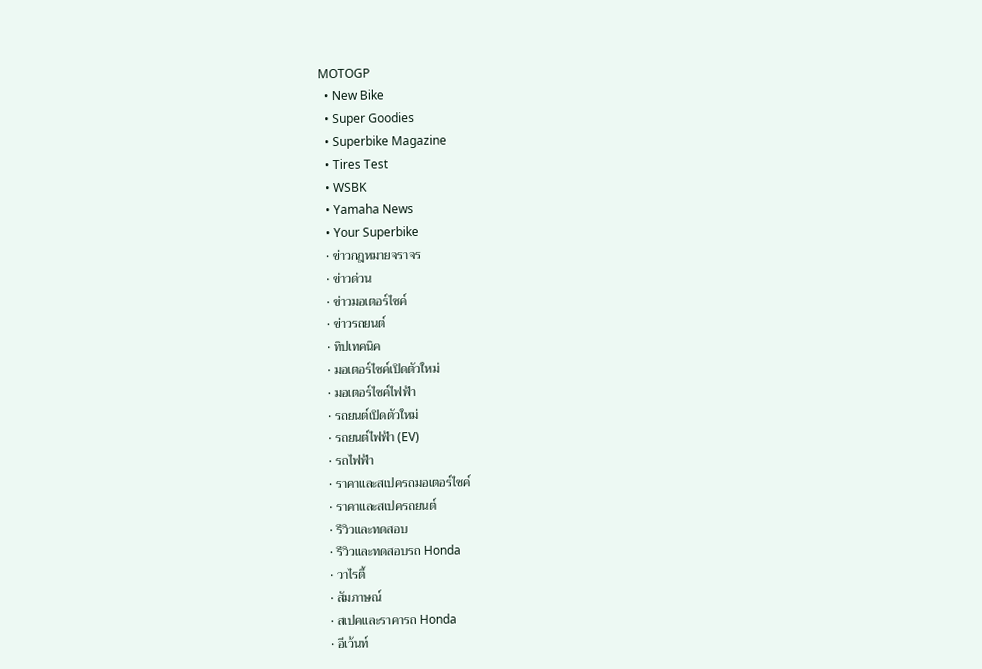MOTOGP
  • New Bike
  • Super Goodies
  • Superbike Magazine
  • Tires Test
  • WSBK
  • Yamaha News
  • Your Superbike
  • ข่าวกฎหมายจราจร
  • ข่าวด่วน
  • ข่าวมอเตอร์ไซค์
  • ข่าวรถยนต์
  • ทิปเทคนิค
  • มอเตอร์ไซค์เปิดตัวใหม่
  • มอเตอร์ไซค์ไฟฟ้า
  • รถยนต์เปิดตัวใหม่
  • รถยนต์ไฟฟ้า (EV)
  • รถไฟฟ้า
  • ราคาและสเปครถมอเตอร์ไซค์
  • ราคาและสเปครถยนต์
  • รีวิวและทดสอบ
  • รีวิวและทดสอบรถ Honda
  • วาไรตี้
  • สัมภาษณ์
  • สเปคและราคารถ Honda
  • อีเว้นท์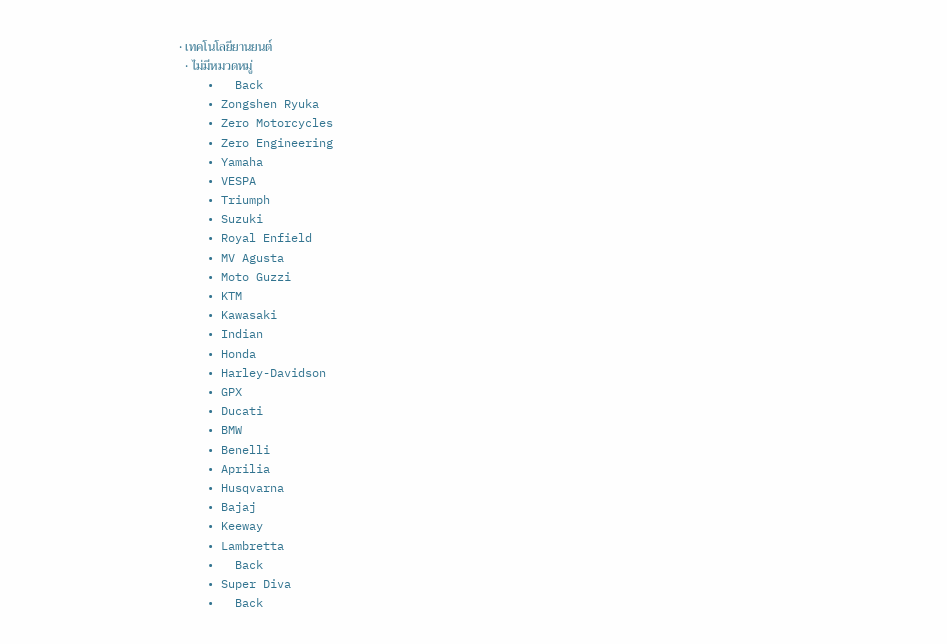• เทคโนโลยียานยนต์
  • ไม่มีหมวดหมู่
    •   Back
    • Zongshen Ryuka
    • Zero Motorcycles
    • Zero Engineering
    • Yamaha
    • VESPA
    • Triumph
    • Suzuki
    • Royal Enfield
    • MV Agusta
    • Moto Guzzi
    • KTM
    • Kawasaki
    • Indian
    • Honda
    • Harley-Davidson
    • GPX
    • Ducati
    • BMW
    • Benelli
    • Aprilia
    • Husqvarna
    • Bajaj
    • Keeway
    • Lambretta
    •   Back
    • Super Diva
    •   Back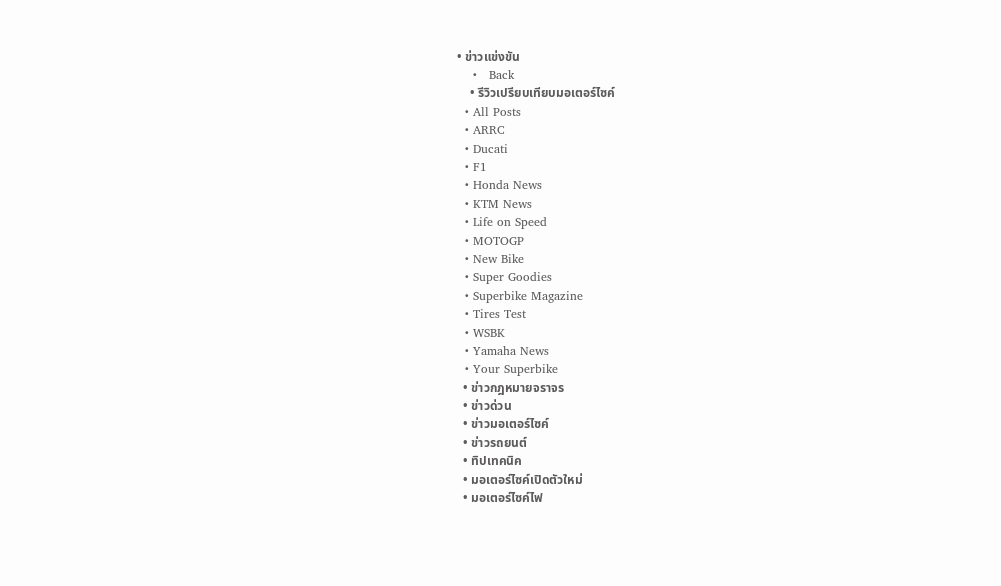• ข่าวแข่งขัน
    •   Back
    • รีวิวเปรียบเทียบมอเตอร์ไซค์
  • All Posts
  • ARRC
  • Ducati
  • F1
  • Honda News
  • KTM News
  • Life on Speed
  • MOTOGP
  • New Bike
  • Super Goodies
  • Superbike Magazine
  • Tires Test
  • WSBK
  • Yamaha News
  • Your Superbike
  • ข่าวกฎหมายจราจร
  • ข่าวด่วน
  • ข่าวมอเตอร์ไซค์
  • ข่าวรถยนต์
  • ทิปเทคนิค
  • มอเตอร์ไซค์เปิดตัวใหม่
  • มอเตอร์ไซค์ไฟ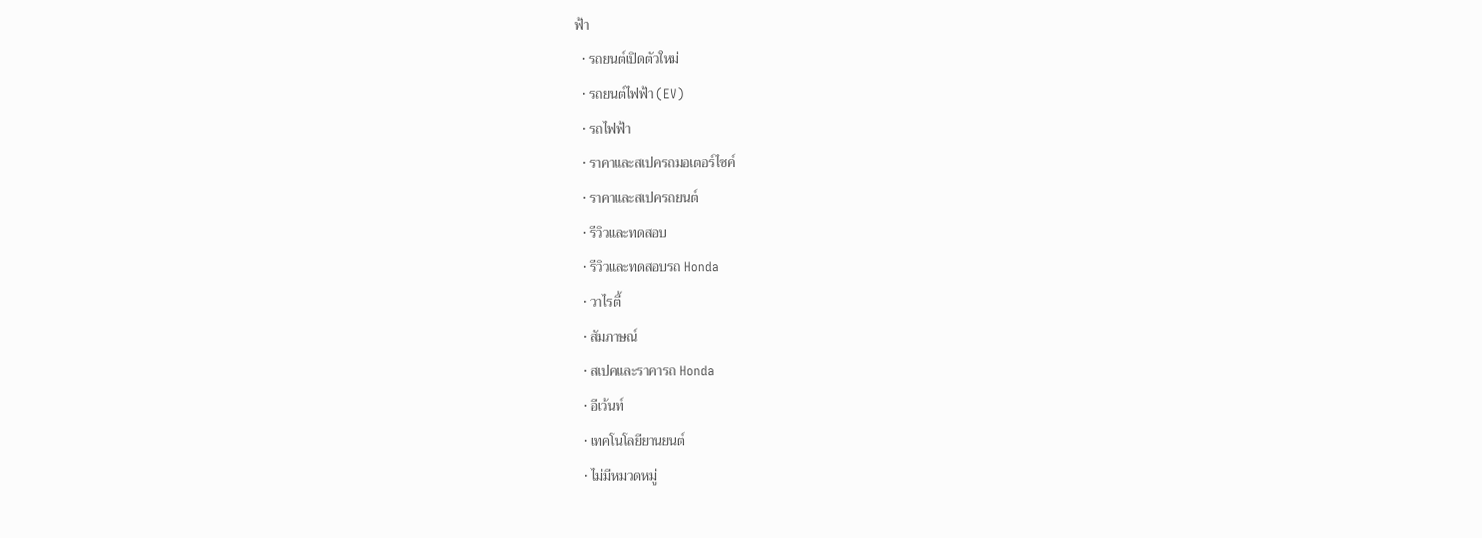ฟ้า
  • รถยนต์เปิดตัวใหม่
  • รถยนต์ไฟฟ้า (EV)
  • รถไฟฟ้า
  • ราคาและสเปครถมอเตอร์ไซค์
  • ราคาและสเปครถยนต์
  • รีวิวและทดสอบ
  • รีวิวและทดสอบรถ Honda
  • วาไรตี้
  • สัมภาษณ์
  • สเปคและราคารถ Honda
  • อีเว้นท์
  • เทคโนโลยียานยนต์
  • ไม่มีหมวดหมู่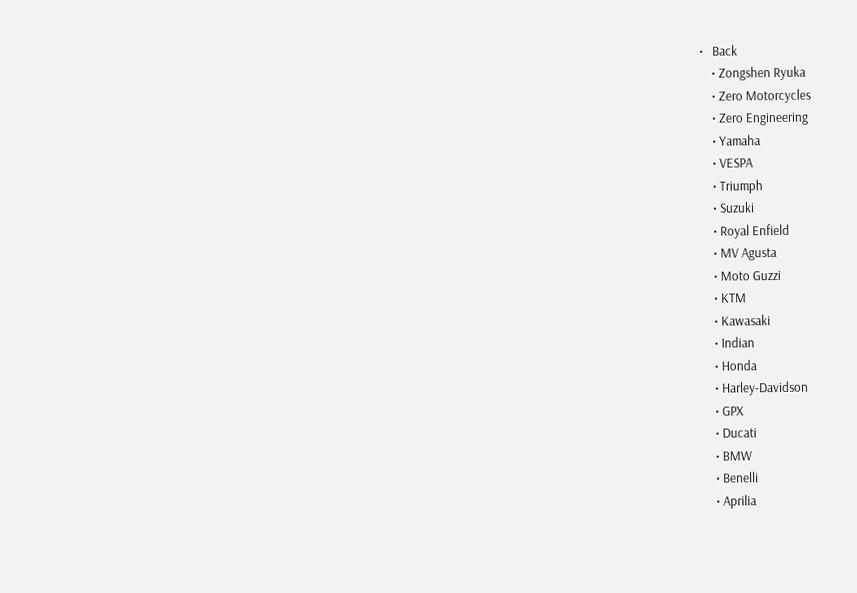•   Back
    • Zongshen Ryuka
    • Zero Motorcycles
    • Zero Engineering
    • Yamaha
    • VESPA
    • Triumph
    • Suzuki
    • Royal Enfield
    • MV Agusta
    • Moto Guzzi
    • KTM
    • Kawasaki
    • Indian
    • Honda
    • Harley-Davidson
    • GPX
    • Ducati
    • BMW
    • Benelli
    • Aprilia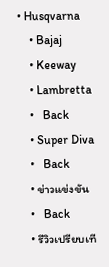• Husqvarna
    • Bajaj
    • Keeway
    • Lambretta
    •   Back
    • Super Diva
    •   Back
    • ข่าวแข่งขัน
    •   Back
    • รีวิวเปรียบเที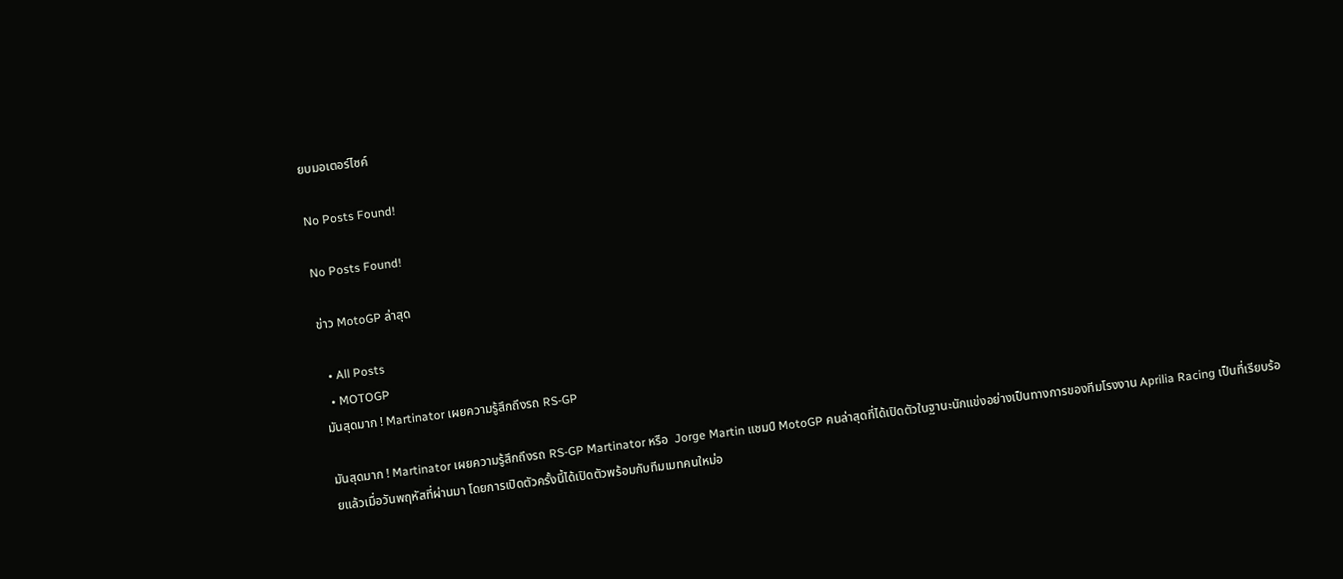ยบมอเตอร์ไซค์

No Posts Found!

No Posts Found!

ข่าว MotoGP ล่าสุด

  • All Posts
  • MOTOGP
มันสุดมาก ! Martinator เผยความรู้สึกถึงรถ RS-GP

มันสุดมาก ! Martinator เผยความรู้สึกถึงรถ RS-GP Martinator หรือ  Jorge Martin แชมป์ MotoGP คนล่าสุดที่ได้เปิดตัวในฐานะนักแข่งอย่างเป็นทางการของทีมโรงงาน Aprilia Racing เป็นที่เรียบร้อยแล้วเมื่อวันพฤหัสที่ผ่านมา โดยการเปิดตัวครั้งนี้ได้เปิดตัวพร้อมกับทีมเมทคนใหม่อ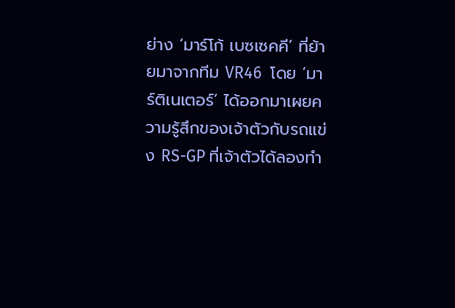ย่าง ‘มาร์โก้ เบซเซคคี’ ที่ย้ายมาจากทีม VR46  โดย ‘มาร์ติเนเตอร์’ ได้ออกมาเผยความรู้สึกของเจ้าตัวกับรถแข่ง RS-GP ที่เจ้าตัวได้ลองทำ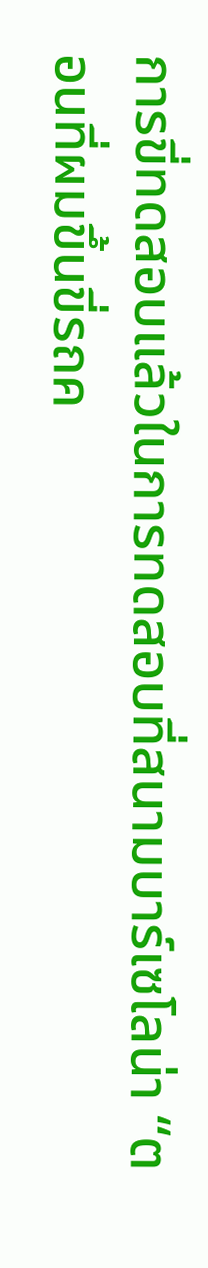การขี่ทดสอบแล้วในการทดสอบที่สนามบาร์เซโลน่า “ตอนที่ผมขึ้นขี่รถค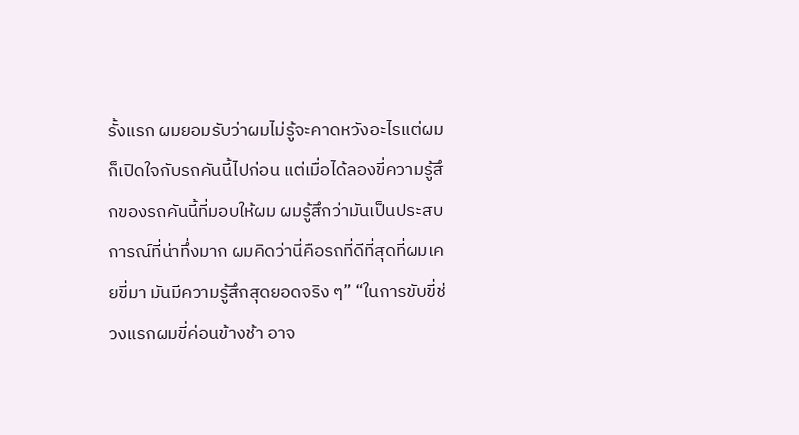รั้งแรก ผมยอมรับว่าผมไม่รู้จะคาดหวังอะไรแต่ผมก็เปิดใจกับรถคันนี้ไปก่อน แต่เมื่อได้ลองขี่ความรู้สึกของรถคันนี้ที่มอบให้ผม ผมรู้สึกว่ามันเป็นประสบการณ์ที่น่าทึ่งมาก ผมคิดว่านี่คือรถที่ดีที่สุดที่ผมเคยขี่มา มันมีความรู้สึกสุดยอดจริง ๆ” “ในการขับขี่ช่วงแรกผมขี่ค่อนข้างช้า อาจ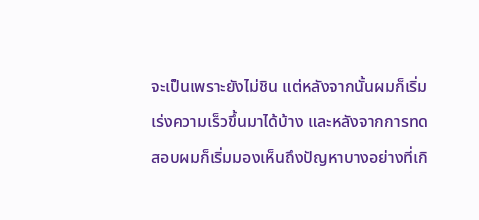จะเป็นเพราะยังไม่ชิน แต่หลังจากนั้นผมก็เริ่มเร่งความเร็วขึ้นมาได้บ้าง และหลังจากการทดสอบผมก็เริ่มมองเห็นถึงปัญหาบางอย่างที่เกิ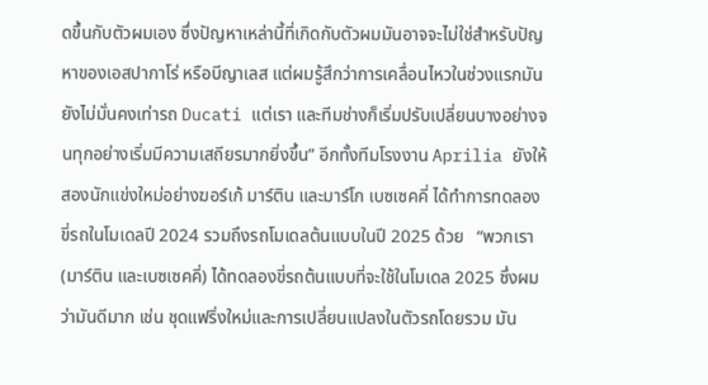ดขึ้นกับตัวผมเอง ซึ่งปัญหาเหล่านี้ที่เกิดกับตัวผมมันอาจจะไม่ใช่สำหรับปัญหาของเอสปากาโร่ หรือบีญาเลส แต่ผมรู้สึกว่าการเคลื่อนไหวในช่วงแรกมันยังไม่มั่นคงเท่ารถ Ducati แต่เรา และทีมช่างก็เริ่มปรับเปลี่ยนบางอย่างจนทุกอย่างเริ่มมีความเสถียรมากยิ่งขึ้น” อีกทั้งทีมโรงงาน Aprilia ยังให้สองนักแข่งใหม่อย่างฆอร์เก้ มาร์ติน และมาร์โก เบซเซคคี่ ได้ทำการทดลองขี่รถในโมเดลปี 2024 รวมถึงรถโมเดลต้นแบบในปี 2025 ด้วย   “พวกเรา (มาร์ติน และเบซเซคคี่) ได้ทดลองขี่รถต้นแบบที่จะใช้ในโมเดล 2025 ซึ่งผมว่ามันดีมาก เช่น ชุดแฟริ่งใหม่และการเปลี่ยนแปลงในตัวรถโดยรวม มัน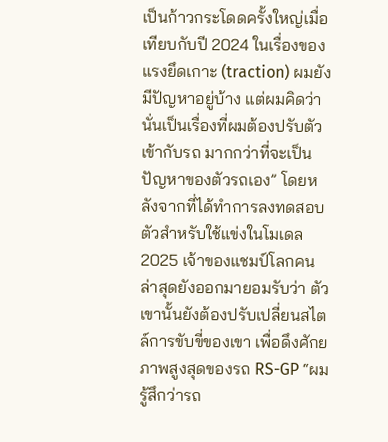เป็นก้าวกระโดดครั้งใหญ่เมื่อเทียบกับปี 2024 ในเรื่องของแรงยึดเกาะ (traction) ผมยังมีปัญหาอยู่บ้าง แต่ผมคิดว่านั่นเป็นเรื่องที่ผมต้องปรับตัวเข้ากับรถ มากกว่าที่จะเป็นปัญหาของตัวรถเอง” โดยหลังจากที่ได้ทำการลงทดสอบตัวสำหรับใช้แข่งในโมเดล 2025 เจ้าของแชมป์โลกคนล่าสุดยังออกมายอมรับว่า ตัวเขานั้นยังต้องปรับเปลี่ยนสไตล์การขับขี่ของเขา เพื่อดึงศักยภาพสูงสุดของรถ RS-GP “ผมรู้สึกว่ารถ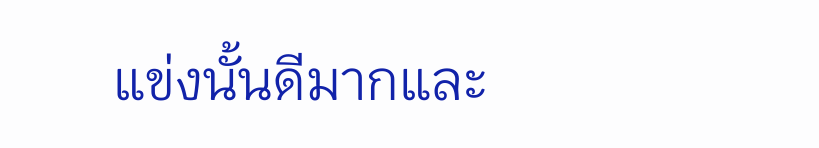แข่งนั้นดีมากและ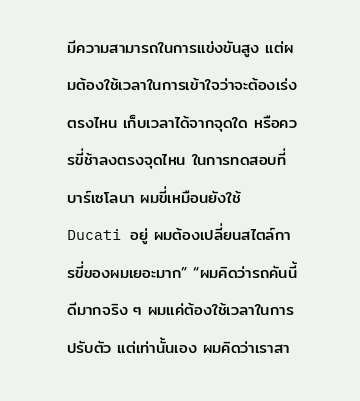มีความสามารถในการแข่งขันสูง แต่ผมต้องใช้เวลาในการเข้าใจว่าจะต้องเร่งตรงไหน เก็บเวลาได้จากจุดใด หรือควรขี่ช้าลงตรงจุดไหน ในการทดสอบที่บาร์เซโลนา ผมขี่เหมือนยังใช้ Ducati อยู่ ผมต้องเปลี่ยนสไตล์การขี่ของผมเยอะมาก” “ผมคิดว่ารถคันนี้ดีมากจริง ๆ ผมแค่ต้องใช้เวลาในการปรับตัว แต่เท่านั้นเอง ผมคิดว่าเราสา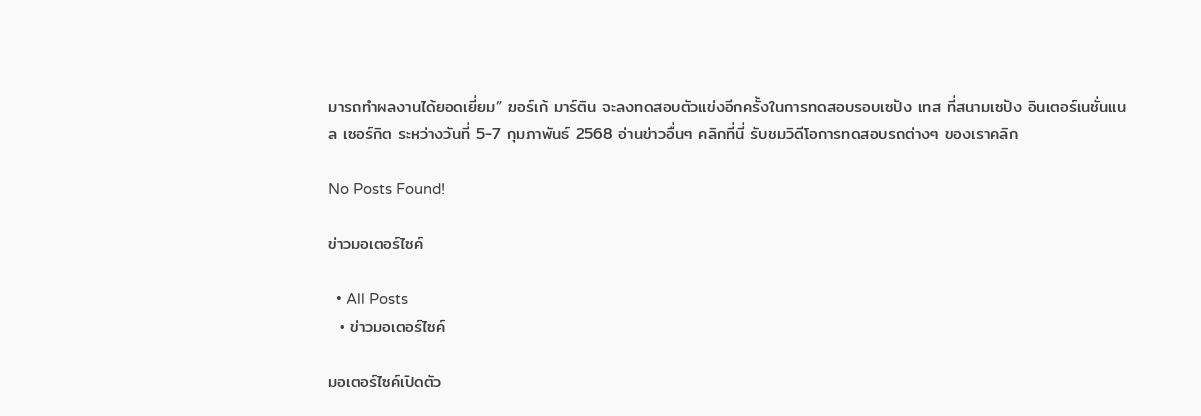มารถทำผลงานได้ยอดเยี่ยม” ฆอร์เก้ มาร์ติน จะลงทดสอบตัวแข่งอีกครั้งในการทดสอบรอบเซปัง เทส ที่สนามเซปัง อินเตอร์เนชั่นแนล เซอร์กิต ระหว่างวันที่ 5-7 กุมภาพันธ์ 2568 อ่านข่าวอื่นๆ คลิกที่นี่ รับชมวิดีโอการทดสอบรถต่างๆ ของเราคลิก

No Posts Found!

ข่าวมอเตอร์ไซค์

  • All Posts
  • ข่าวมอเตอร์ไซค์

มอเตอร์ไซค์เปิดตัว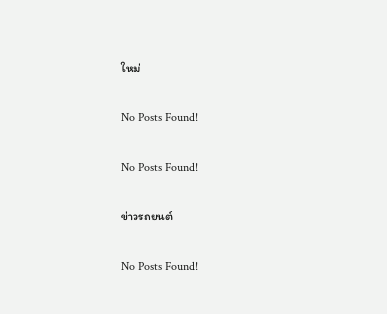ใหม่

No Posts Found!

No Posts Found!

ข่าวรถยนต์

No Posts Found!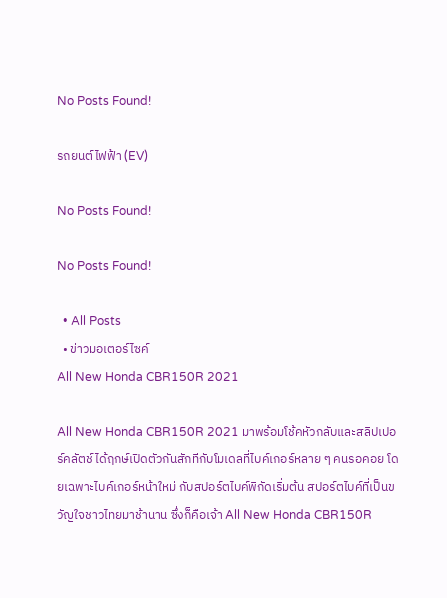No Posts Found!

รถยนต์ไฟฟ้า (EV)

No Posts Found!

No Posts Found!

  • All Posts
  • ข่าวมอเตอร์ไซค์
All New Honda CBR150R 2021

All New Honda CBR150R 2021 มาพร้อมโช้คหัวกลับและสลิปเปอร์คลัตช์ ได้ฤกษ์เปิดตัวกันสักทีกับโมเดลที่ไบค์เกอร์หลาย ๆ คนรอคอย โดยเฉพาะไบค์เกอร์หน้าใหม่ กับสปอร์ตไบค์พิกัดเริ่มต้น สปอร์ตไบค์ที่เป็นขวัญใจชาวไทยมาช้านาน ซึ่งก็คือเจ้า All New Honda CBR150R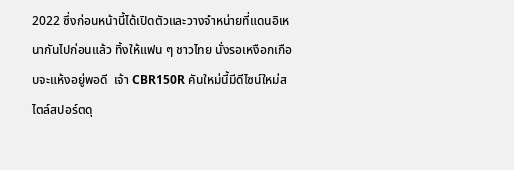2022 ซึ่งก่อนหน้านี้ได้เปิดตัวและวางจำหน่ายที่แดนอิเหนากันไปก่อนแล้ว ทิ้งให้แฟน ๆ ชาวไทย นั่งรอเหงือกเกือบจะแห้งอยู่พอดี  เจ้า CBR150R คันใหม่นี้มีดีไซน์ใหม่สไตล์สปอร์ตดุ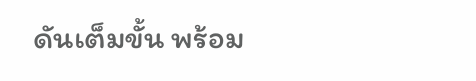ดันเต็มขั้น พร้อม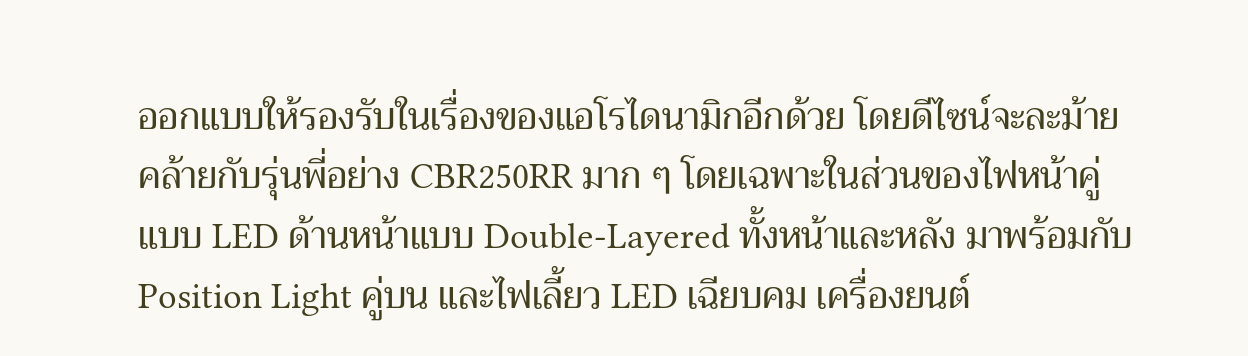ออกแบบให้รองรับในเรื่องของแอโรไดนามิกอีกด้วย โดยดีไซน์จะละม้ายคล้ายกับรุ่นพี่อย่าง CBR250RR มาก ๆ โดยเฉพาะในส่วนของไฟหน้าคู่แบบ LED ด้านหน้าแบบ Double-Layered ทั้งหน้าและหลัง มาพร้อมกับ Position Light คู่บน และไฟเลี้ยว LED เฉียบคม เครื่องยนต์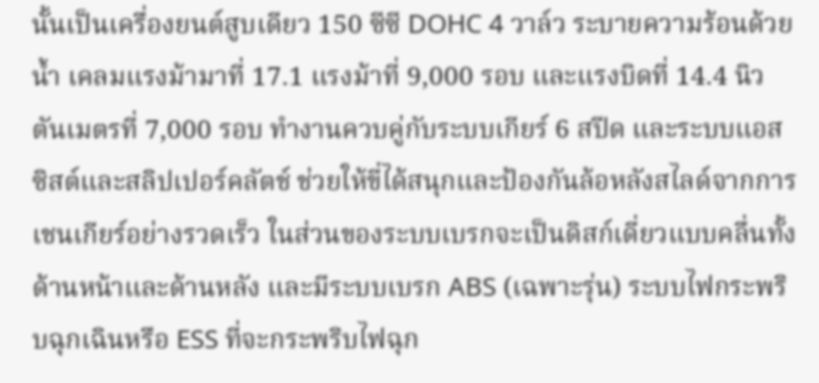นั้นเป็นเครื่องยนต์สูบเดียว 150 ซีซี DOHC 4 วาล์ว ระบายความร้อนด้วยน้ำ เคลมแรงม้ามาที่ 17.1 แรงม้าที่ 9,000 รอบ และแรงบิดที่ 14.4 นิวตันเมตรที่ 7,000 รอบ ทำงานควบคู่กับระบบเกียร์ 6 สปีด และระบบแอสซิสต์และสลิปเปอร์คลัตช์ ช่วยให้ขี่ได้สนุกและป้องกันล้อหลังสไลด์จากการเชนเกียร์อย่างรวดเร็ว ในส่วนของระบบเบรกจะเป็นดิสก์เดี่ยวแบบคลื่นทั้งด้านหน้าและด้านหลัง และมีระบบเบรก ABS (เฉพาะรุ่น) ระบบไฟกระพริบฉุกเฉินหรือ ESS ที่จะกระพริบไฟฉุก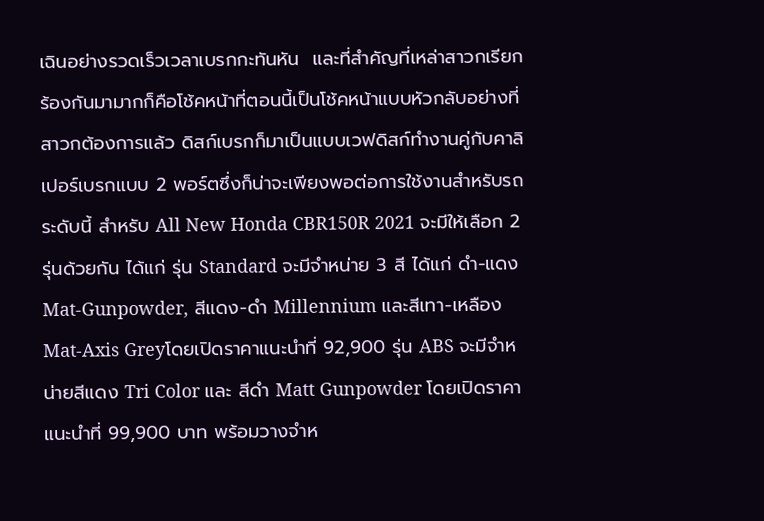เฉินอย่างรวดเร็วเวลาเบรกกะทันหัน  และที่สำคัญที่เหล่าสาวกเรียกร้องกันมามากก็คือโช้คหน้าที่ตอนนี้เป็นโช้คหน้าแบบหัวกลับอย่างที่สาวกต้องการแล้ว ดิสก์เบรกก็มาเป็นแบบเวฟดิสก์ทำงานคู่กับคาลิเปอร์เบรกแบบ 2 พอร์ตซึ่งก็น่าจะเพียงพอต่อการใช้งานสำหรับรถระดับนี้ สำหรับ All New Honda CBR150R 2021 จะมีให้เลือก 2 รุ่นด้วยกัน ได้แก่ รุ่น Standard จะมีจำหน่าย 3 สี ได้แก่ ดำ-แดง Mat-Gunpowder, สีแดง-ดำ Millennium และสีเทา-เหลือง Mat-Axis Greyโดยเปิดราคาแนะนำที่ 92,900 รุ่น ABS จะมีจำหน่ายสีแดง Tri Color และ สีดำ Matt Gunpowder โดยเปิดราคาแนะนำที่ 99,900 บาท พร้อมวางจำห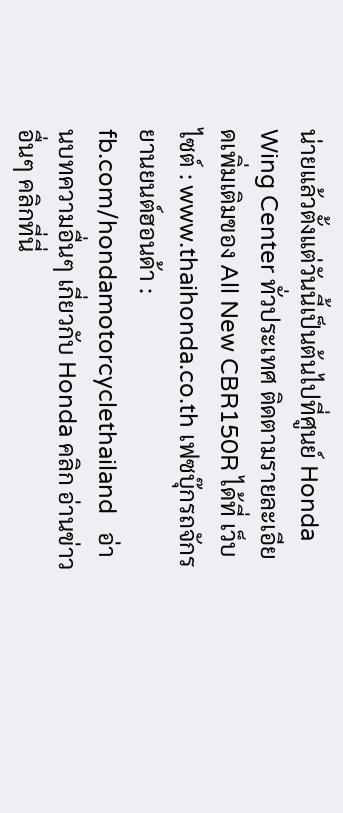น่ายแล้วตั้งแต่วันนี้เป็นต้นไปที่ศูนย์ Honda Wing Center ทั่วประเทศ ติดตามรายละเอียดเพิ่มเติมของ All New CBR150R ได้ที่ เว็บไซต์ : www.thaihonda.co.th เฟซบุ๊กรถจักรยานยนต์ฮอนด้า : fb.com/hondamotorcyclethailand   อ่านบทความอื่นๆ เกี่ยวกับ Honda คลิก อ่านข่าวอื่นๆ คลิกที่นี่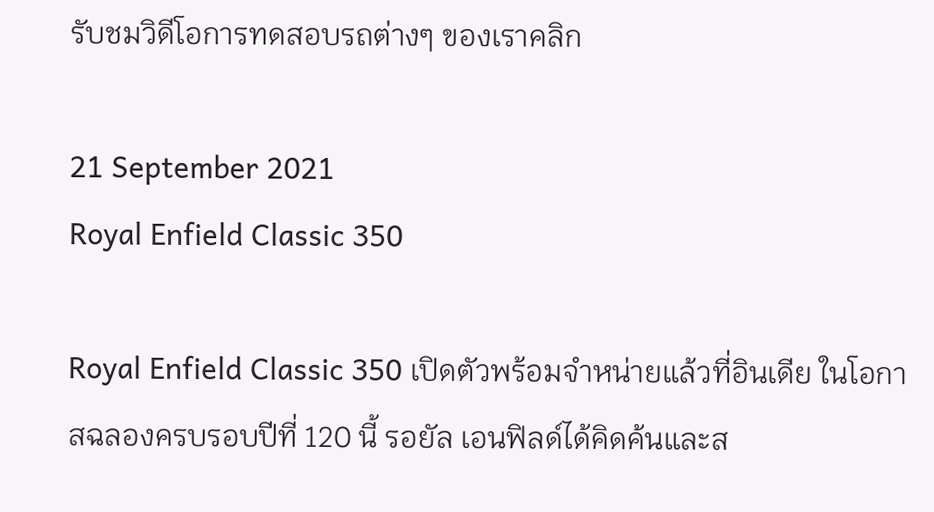รับชมวิดีโอการทดสอบรถต่างๆ ของเราคลิก

21 September 2021
Royal Enfield Classic 350

Royal Enfield Classic 350 เปิดตัวพร้อมจำหน่ายแล้วที่อินเดีย ในโอกาสฉลองครบรอบปีที่ 120 นี้ รอยัล เอนฟิลด์ได้คิดค้นและส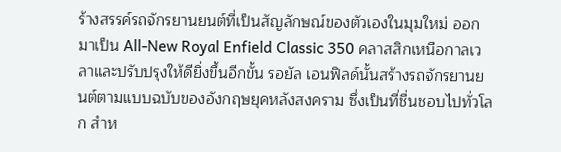ร้างสรรค์รถจักรยานยนต์ที่เป็นสัญลักษณ์ของตัวเองในมุมใหม่ ออกมาเป็น All-New Royal Enfield Classic 350 คลาสสิกเหนือกาลเวลาและปรับปรุงให้ดียิ่งขึ้นอีกขั้น รอยัล เอนฟิลด์นั้นสร้างรถจักรยานยนต์ตามแบบฉบับของอังกฤษยุคหลังสงคราม ซึ่งเป็นที่ชื่นชอบไปทั่วโลก สำห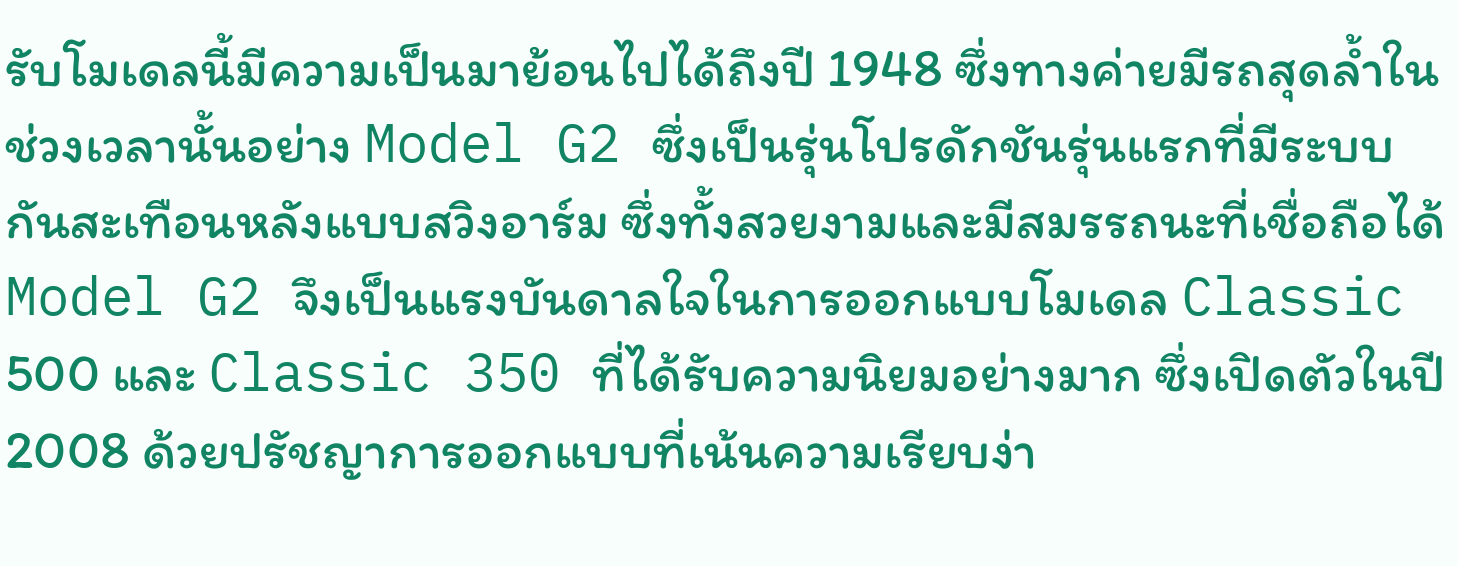รับโมเดลนี้มีความเป็นมาย้อนไปได้ถึงปี 1948 ซึ่งทางค่ายมีรถสุดล้ำในช่วงเวลานั้นอย่าง Model G2 ซึ่งเป็นรุ่นโปรดักชันรุ่นแรกที่มีระบบกันสะเทือนหลังแบบสวิงอาร์ม ซึ่งทั้งสวยงามและมีสมรรถนะที่เชื่อถือได้  Model G2 จึงเป็นแรงบันดาลใจในการออกแบบโมเดล Classic 500 และ Classic 350 ที่ได้รับความนิยมอย่างมาก ซึ่งเปิดตัวในปี 2008 ด้วยปรัชญาการออกแบบที่เน้นความเรียบง่า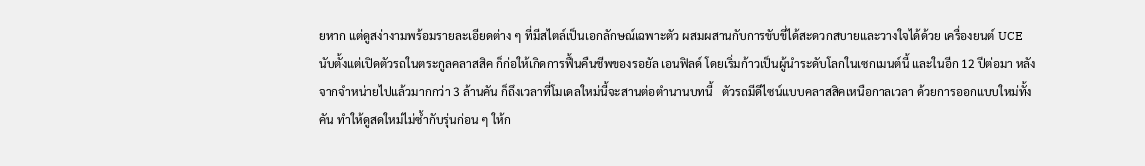ยหาก แต่ดูสง่างามพร้อมรายละเอียดต่าง ๆ ที่มีสไตล์เป็นเอกลักษณ์เฉพาะตัว ผสมผสานกับการขับขี่ได้สะดวกสบายและวางใจได้ด้วย เครื่องยนต์ UCE  นับตั้งแต่เปิดตัวรถในตระกูลคลาสสิค ก็ก่อให้เกิดการฟื้นคืนชีพของรอยัล เอนฟิลด์ โดยเริ่มก้าวเป็นผู้นำระดับโลกในเซกเมนต์นี้ และในอีก 12 ปีต่อมา หลังจากจำหน่ายไปแล้วมากกว่า 3 ล้านคัน ก็ถึงเวลาที่โมเดลใหม่นี้จะสานต่อตำนานบทนี้   ตัวรถมีดีไซน์แบบคลาสสิคเหนือกาลเวลา ด้วยการออกแบบใหม่ทั้งคัน ทำให้ดูสดใหม่ไม่ซ้ำกับรุ่นก่อน ๆ ให้ก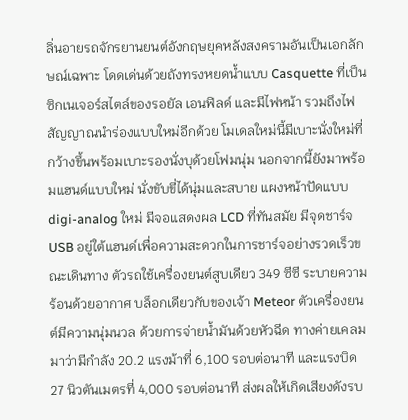ลิ่นอายรถจักรยานยนต์อังกฤษยุคหลังสงครามอันเป็นเอกลักษณ์เฉพาะ โดดเด่นด้วยถังทรงหยดน้ำแบบ Casquette ที่เป็นซิกเนเจอร์สไตล์ของรอยัล เอนฟิลด์ และมีไฟหน้า รวมถึงไฟสัญญาณนำร่องแบบใหม่อีกด้วย โมเดลใหม่นี้มีเบาะนั่งใหม่ที่กว้างขึ้นพร้อมเบาะรองนั่งบุด้วยโฟมนุ่ม นอกจากนี้ยังมาพร้อมแฮนด์แบบใหม่ นั่งขับขี่ได้นุ่มและสบาย แผงหน้าปัดแบบ digi-analog ใหม่ มีจอแสดงผล LCD ที่ทันสมัย มีจุดชาร์จ USB อยู่ใต้แฮนด์เพื่อความสะดวกในการชาร์จอย่างรวดเร็วขณะเดินทาง ตัวรถใช้เครื่องยนต์สูบเดียว 349 ซีซี ระบายความร้อนด้วยอากาศ บล็อกเดียวกับของเจ้า Meteor ตัวเครื่องยนต์มีความนุ่มนวล ด้วยการจ่ายน้ำมันด้วยหัวฉีด ทางค่ายเคลมมาว่ามีกำลัง 20.2 แรงม้าที่ 6,100 รอบต่อนาที และแรงบิด 27 นิวตันเมตรที่ 4,000 รอบต่อนาที ส่งผลให้เกิดเสียงดังรบ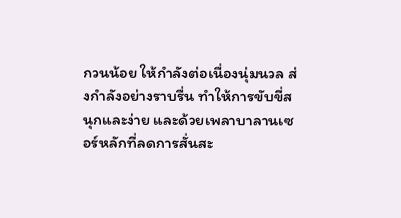กวนน้อย ให้กำลังต่อเนื่องนุ่มนวล ส่งกำลังอย่างราบรื่น ทำให้การขับขี่สนุกและง่าย และด้วยเพลาบาลานเซอร์หลักที่ลดการสั่นสะ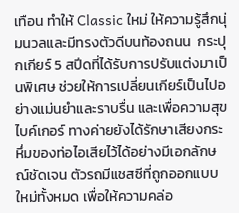เทือน ทำให้ Classic ใหม่ ให้ความรู้สึกนุ่มนวลและมีทรงตัวดีบนท้องถนน  กระปุกเกียร์ 5 สปีดที่ได้รับการปรับแต่งมาเป็นพิเศษ ช่วยให้การเปลี่ยนเกียร์เป็นไปอย่างแม่นยำและราบรื่น และเพื่อความสุขไบค์เกอร์ ทางค่ายยังได้รักษาเสียงกระหึ่มของท่อไอเสียไว้ได้อย่างมีเอกลักษณ์ชัดเจน ตัวรถมีแชสซีที่ถูกออกแบบใหม่ทั้งหมด เพื่อให้ความคล่อ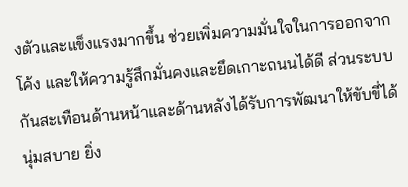งตัวและแข็งแรงมากขึ้น ช่วยเพิ่มความมั่นใจในการออกจากโค้ง และให้ความรู้สึกมั่นคงและยึดเกาะถนนได้ดี ส่วนระบบกันสะเทือนด้านหน้าและด้านหลังได้รับการพัฒนาให้ขับขี่ได้นุ่มสบาย ยิ่ง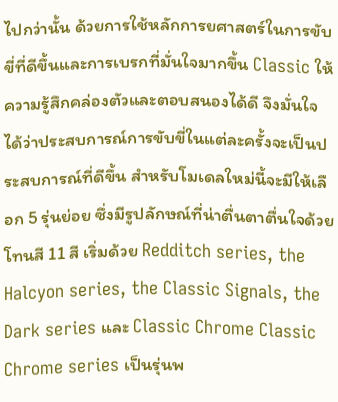ไปกว่านั้น ด้วยการใช้หลักการยศาสตร์ในการขับขี่ที่ดีขึ้นและการเบรกที่มั่นใจมากขึ้น Classic ให้ความรู้สึกคล่องตัวและตอบสนองได้ดี จึงมั่นใจได้ว่าประสบการณ์การขับขี่ในแต่ละครั้งจะเป็นประสบการณ์ที่ดีขึ้น สำหรับโมเดลใหม่นี้จะมีให้เลือก 5 รุ่นย่อย ซึ่งมีรูปลักษณ์ที่น่าตื่นตาตื่นใจด้วยโทนสี 11 สี เริ่มด้วย Redditch series, the Halcyon series, the Classic Signals, the Dark series และ Classic Chrome Classic Chrome series เป็นรุ่นพ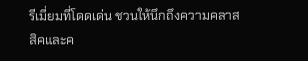รีเมี่ยมที่โดดเด่น ชวนให้นึกถึงความคลาสสิคและค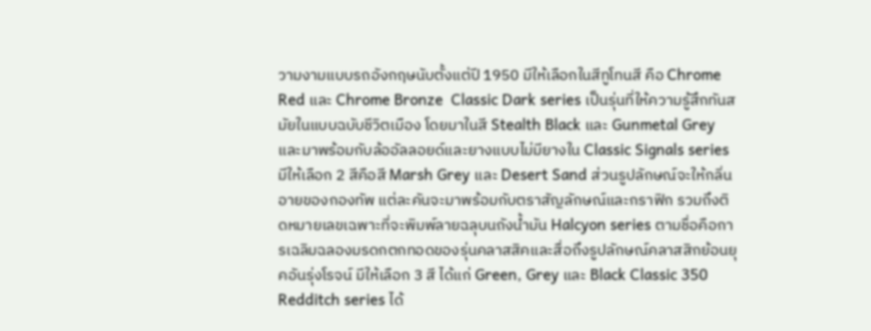วามงามแบบรถอังกฤษนับตั้งแต่ปี 1950 มีให้เลือกในสีทูโทนสี คือ Chrome Red และ Chrome Bronze  Classic Dark series เป็นรุ่นที่ให้ความรู้สึกทันสมัยในแบบฉบับชีวิตเมือง โดยมาในสี Stealth Black และ Gunmetal Grey และมาพร้อมกับล้ออัลลอยด์และยางแบบไม่มียางใน Classic Signals series มีให้เลือก 2 สีคือสี Marsh Grey และ Desert Sand ส่วนรูปลักษณ์จะให้กลิ่นอายของกองทัพ แต่ละคันจะมาพร้อมกับตราสัญลักษณ์และกราฟิก รวมถึงติดหมายเลขเฉพาะที่จะพิมพ์ลายฉลุบนถังน้ำมัน Halcyon series ตามชื่อคือการเฉลิมฉลองมรดกตกทอดของรุ่นคลาสสิคและสื่อถึงรูปลักษณ์คลาสสิกย้อนยุคอันรุ่งโรจน์ มีให้เลือก 3 สี ได้แก่ Green, Grey และ Black Classic 350 Redditch series ได้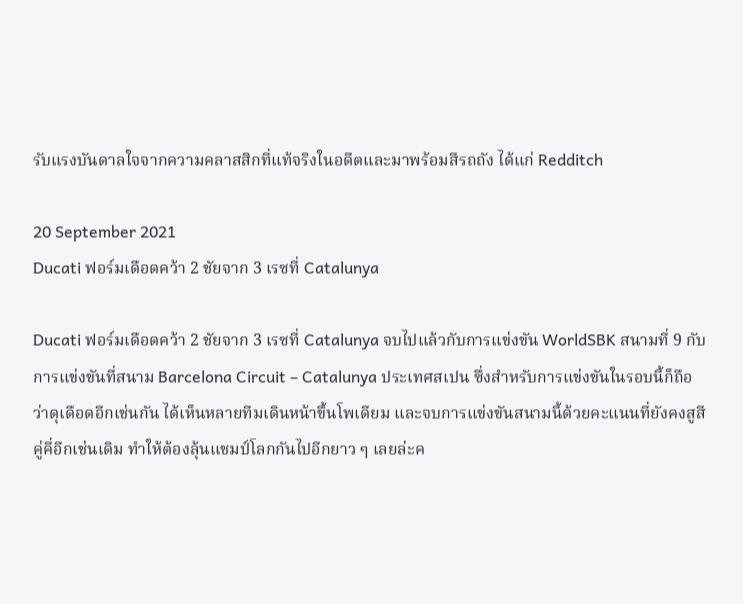รับแรงบันดาลใจจากความคลาสสิกที่แท้จริงในอดีตและมาพร้อมสีรถถัง ได้แก่ Redditch

20 September 2021
Ducati ฟอร์มเดือดคว้า 2 ชัยจาก 3 เรซที่ Catalunya

Ducati ฟอร์มเดือดคว้า 2 ชัยจาก 3 เรซที่ Catalunya จบไปแล้วกับการแข่งขัน WorldSBK สนามที่ 9 กับการแข่งขันที่สนาม Barcelona Circuit – Catalunya ประเทศสเปน ซึ่งสำหรับการแข่งขันในรอบนี้ก็ถือว่าดุเดือดอีกเช่นกัน ได้เห็นหลายทีมเดินหน้าขึ้นโพเดียม และจบการแข่งขันสนามนี้ด้วยคะแนนที่ยังคงสูสีคู่คี่อีกเช่นเดิม ทำให้ต้องลุ้นแชมป์โลกกันไปอีกยาว ๆ เลยล่ะค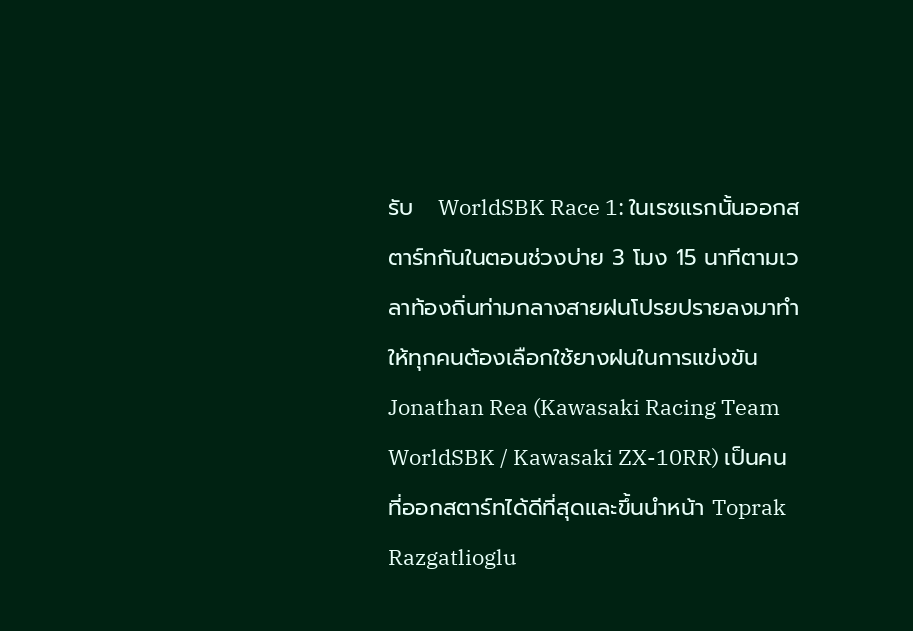รับ   WorldSBK Race 1: ในเรซแรกนั้นออกสตาร์ทกันในตอนช่วงบ่าย 3 โมง 15 นาทีตามเวลาท้องถิ่นท่ามกลางสายฝนโปรยปรายลงมาทำให้ทุกคนต้องเลือกใช้ยางฝนในการแข่งขัน Jonathan Rea (Kawasaki Racing Team WorldSBK / Kawasaki ZX-10RR) เป็นคนที่ออกสตาร์ทได้ดีที่สุดและขึ้นนำหน้า Toprak Razgatlioglu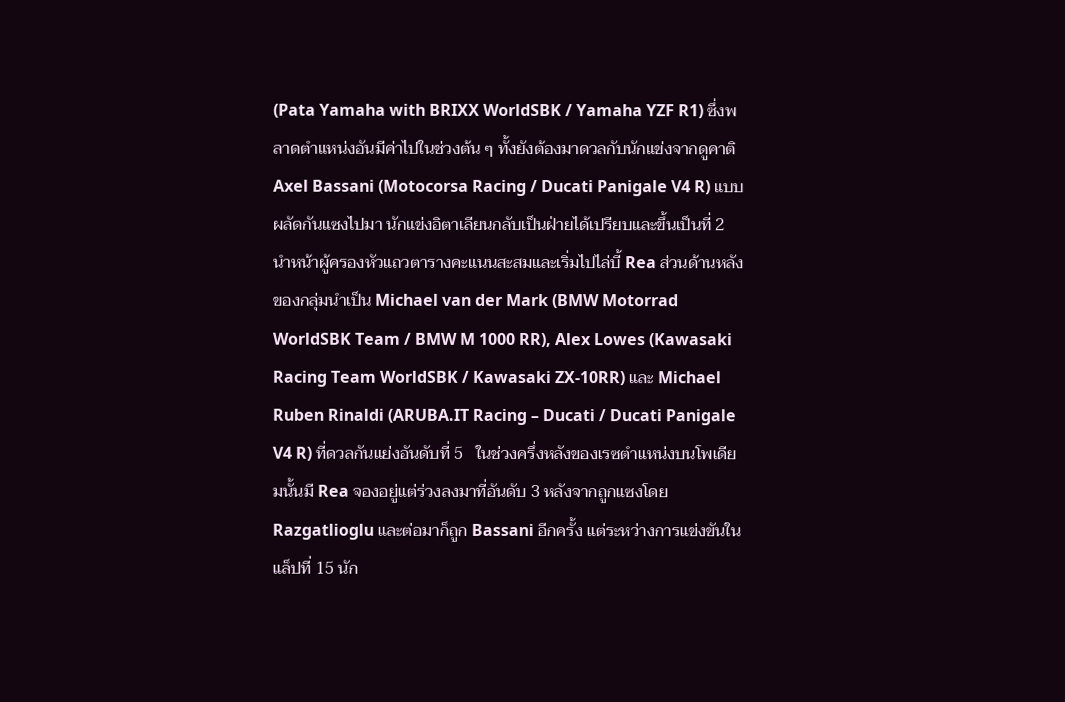(Pata Yamaha with BRIXX WorldSBK / Yamaha YZF R1) ซึ่งพลาดตำแหน่งอันมีค่าไปในช่วงต้น ๆ ทั้งยังต้องมาดวลกับนักแข่งจากดูคาติ Axel Bassani (Motocorsa Racing / Ducati Panigale V4 R) แบบผลัดกันแซงไปมา นักแข่งอิตาเลียนกลับเป็นฝ่ายได้เปรียบและขึ้นเป็นที่ 2 นำหน้าผู้ครองหัวแถวตารางคะแนนสะสมและเริ่มไปไล่บี้ Rea ส่วนด้านหลังของกลุ่มนำเป็น Michael van der Mark (BMW Motorrad WorldSBK Team / BMW M 1000 RR), Alex Lowes (Kawasaki Racing Team WorldSBK / Kawasaki ZX-10RR) และ Michael Ruben Rinaldi (ARUBA.IT Racing – Ducati / Ducati Panigale V4 R) ที่ดวลกันแย่งอันดับที่ 5   ในช่วงครึ่งหลังของเรซตำแหน่งบนโพเดียมนั้นมี Rea จองอยู่แต่ร่วงลงมาที่อันดับ 3 หลังจากถูกแซงโดย Razgatlioglu และต่อมาก็ถูก Bassani อีกครั้ง แต่ระหว่างการแข่งขันในแล็ปที่ 15 นัก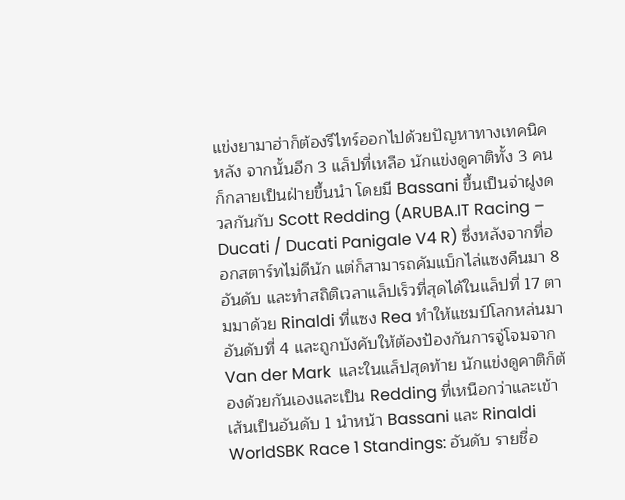แข่งยามาฮ่าก็ต้องรีไทร์ออกไปด้วยปัญหาทางเทคนิค หลัง จากนั้นอีก 3 แล็ปที่เหลือ นักแข่งดูคาติทั้ง 3 คนก็กลายเป็นฝ่ายขึ้นนำ โดยมี Bassani ขึ้นเป็นจ่าฝูงดวลกันกับ Scott Redding (ARUBA.IT Racing – Ducati / Ducati Panigale V4 R) ซึ่งหลังจากที่ออกสตาร์ทไม่ดีนัก แต่ก็สามารถคัมแบ็กไล่แซงคืนมา 8 อันดับ และทำสถิติเวลาแล็ปเร็วที่สุดได้ในแล็ปที่ 17 ตามมาด้วย Rinaldi ที่แซง Rea ทำให้แชมป์โลกหล่นมาอันดับที่ 4 และถูกบังคับให้ต้องป้องกันการจู่โจมจาก Van der Mark  และในแล็ปสุดท้าย นักแข่งดูคาติก็ต้องด้วยกันเองและเป็น Redding ที่เหนือกว่าและเข้าเส้นเป็นอันดับ 1 นำหน้า Bassani และ Rinaldi    WorldSBK Race 1 Standings: อันดับ รายชื่อ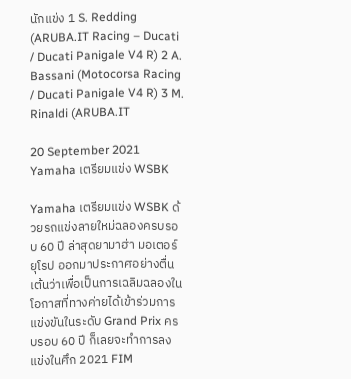นักแข่ง 1 S. Redding (ARUBA.IT Racing – Ducati / Ducati Panigale V4 R) 2 A. Bassani (Motocorsa Racing / Ducati Panigale V4 R) 3 M. Rinaldi (ARUBA.IT

20 September 2021
Yamaha เตรียมแข่ง WSBK

Yamaha เตรียมแข่ง WSBK ด้วยรถแข่งลายใหม่ฉลองครบรอบ 60 ปี ล่าสุดยามาฮ่า มอเตอร์ ยุโรป ออกมาประกาศอย่างตื่นเต้นว่าเพื่อเป็นการเฉลิมฉลองในโอกาสที่ทางค่ายได้เข้าร่วมการแข่งขันในระดับ Grand Prix ครบรอบ 60 ปี ก็เลยจะทำการลงแข่งในศึก 2021 FIM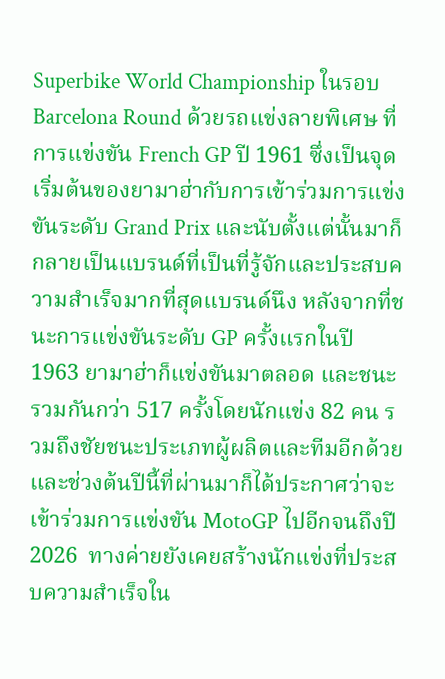Superbike World Championship ในรอบ Barcelona Round ด้วยรถแข่งลายพิเศษ ที่การแข่งขัน French GP ปี 1961 ซึ่งเป็นจุดเริ่มต้นของยามาฮ่ากับการเข้าร่วมการแข่งขันระดับ Grand Prix และนับตั้งแต่นั้นมาก็กลายเป็นแบรนด์ที่เป็นที่รู้จักและประสบความสำเร็จมากที่สุดแบรนด์นึง หลังจากที่ชนะการแข่งขันระดับ GP ครั้งแรกในปี 1963 ยามาฮ่าก็แข่งขันมาตลอด และชนะรวมกันกว่า 517 ครั้งโดยนักแข่ง 82 คน รวมถึงชัยชนะประเภทผู้ผลิตและทีมอีกด้วย  และช่วงต้นปีนี้ที่ผ่านมาก็ได้ประกาศว่าจะเข้าร่วมการแข่งขัน MotoGP ไปอีกจนถึงปี 2026  ทางค่ายยังเคยสร้างนักแข่งที่ประสบความสำเร็จใน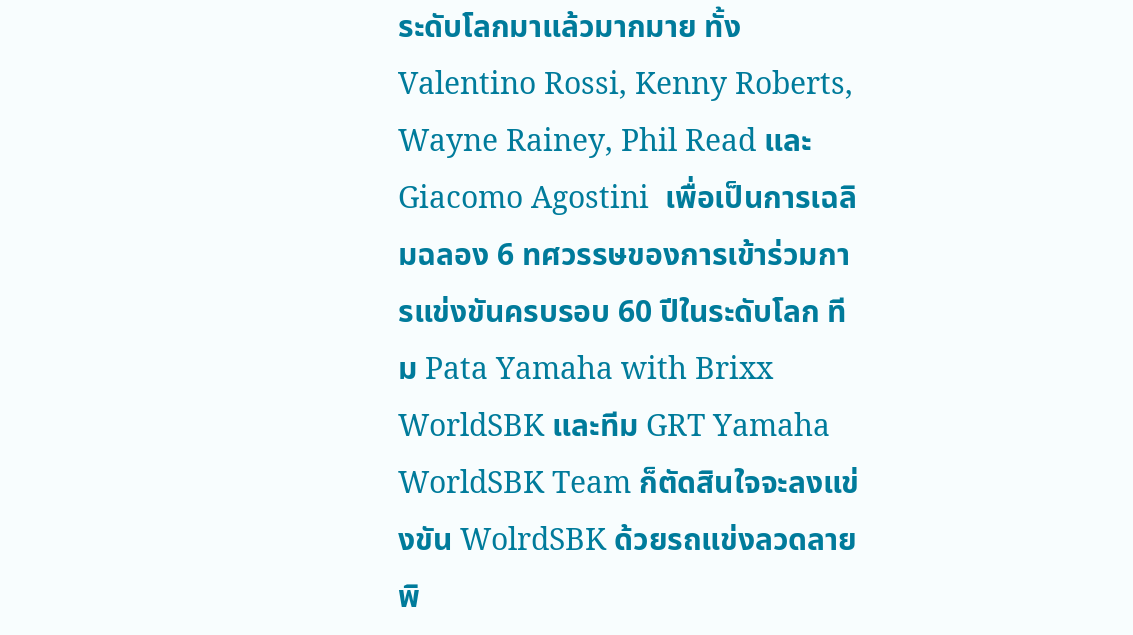ระดับโลกมาแล้วมากมาย ทั้ง Valentino Rossi, Kenny Roberts, Wayne Rainey, Phil Read และ Giacomo Agostini  เพื่อเป็นการเฉลิมฉลอง 6 ทศวรรษของการเข้าร่วมการแข่งขันครบรอบ 60 ปีในระดับโลก ทีม Pata Yamaha with Brixx WorldSBK และทีม GRT Yamaha WorldSBK Team ก็ตัดสินใจจะลงแข่งขัน WolrdSBK ด้วยรถแข่งลวดลายพิ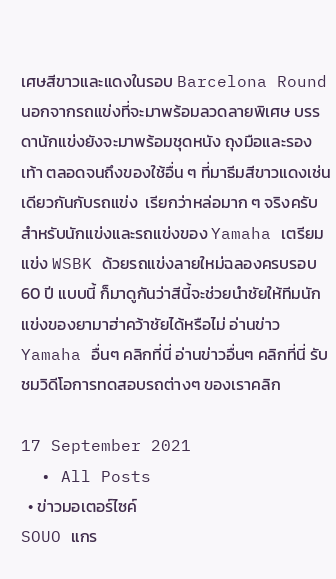เศษสีขาวและแดงในรอบ Barcelona Round  นอกจากรถแข่งที่จะมาพร้อมลวดลายพิเศษ บรรดานักแข่งยังจะมาพร้อมชุดหนัง ถุงมือและรองเท้า ตลอดจนถึงของใช้อื่น ๆ ที่มาธีมสีขาวแดงเช่นเดียวกันกับรถแข่ง  เรียกว่าหล่อมาก ๆ จริงครับ สำหรับนักแข่งและรถแข่งของ Yamaha เตรียมแข่ง WSBK ด้วยรถแข่งลายใหม่ฉลองครบรอบ 60 ปี แบบนี้ ก็มาดูกันว่าสีนี้จะช่วยนำชัยให้ทีมนักแข่งของยามาฮ่าคว้าชัยได้หรือไม่ อ่านข่าว Yamaha อื่นๆ คลิกที่นี่ อ่านข่าวอื่นๆ คลิกที่นี่ รับชมวิดีโอการทดสอบรถต่างๆ ของเราคลิก

17 September 2021
  • All Posts
  • ข่าวมอเตอร์ไซค์
SOUO แกร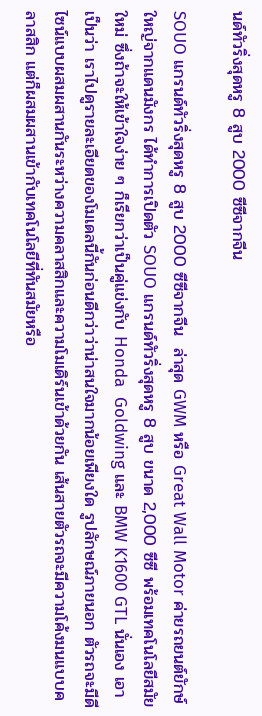นด์ทัวริ่งสุดหรู 8 สูบ 2000 ซีซีจากจีน

SOUO แกรนด์ทัวริ่งสุดหรู 8 สูบ 2000 ซีซีจากจีน  ล่าสุด GWM หรือ Great Wall Motor ค่ายรถยนต์ยักษ์ใหญ่จากแดนมังกร ได้ทำการเปิดตัว SOUO แกรนด์ทัวริ่งสุดหรู 8 สูบ ขนาด 2,000 ซีซี พร้อมเทคโนโลยีสมัยใหม่ ซึ่งถ้าจะให้เข้าใจง่าย ๆ ก็เรียกว่าเป็นคู่แข่งกับ Honda  Goldwing และ BMW K1600 GTL นั่นเอง เอาเป็นว่า เราไปดูรายละเอียดของโมเดลนี้กันก่อนดีกว่าว่าน่าสนใจมากน้อยเพียงใด รูปลักษณ์ภายนอก ตัวรถจะมีดีไซน์แบบผสมผสานกันระหว่างความคลาสสิกและความโมเดิร์นเข้าด้วยกัน เส้นสายตัวรถจะมีความโค้งมนแบบคลาสสิก แต่ก็ผสมผสานเข้ากับเทคโนโลยีที่ทันสมัยหรือ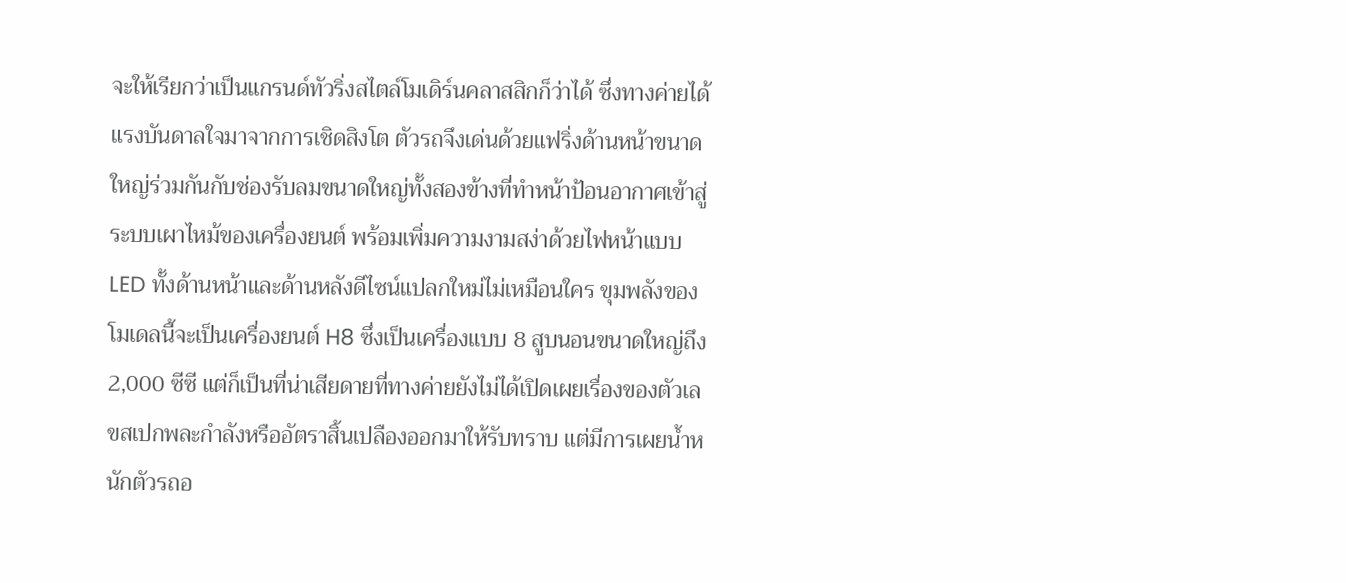จะให้เรียกว่าเป็นแกรนด์ทัวริ่งสไตล์โมเดิร์นคลาสสิกก็ว่าได้ ซึ่งทางค่ายได้แรงบันดาลใจมาจากการเชิดสิงโต ตัวรถจึงเด่นด้วยแฟริ่งด้านหน้าขนาดใหญ่ร่วมกันกับช่องรับลมขนาดใหญ่ทั้งสองข้างที่ทำหน้าป้อนอากาศเข้าสู่ระบบเผาไหม้ของเครื่องยนต์ พร้อมเพิ่มความงามสง่าด้วยไฟหน้าแบบ LED ทั้งด้านหน้าและด้านหลังดีไซน์แปลกใหม่ไม่เหมือนใคร ขุมพลังของโมเดลนี้จะเป็นเครื่องยนต์ H8 ซึ่งเป็นเครื่องแบบ 8 สูบนอนขนาดใหญ่ถึง 2,000 ซีซี แต่ก็เป็นที่น่าเสียดายที่ทางค่ายยังไม่ได้เปิดเผยเรื่องของตัวเลขสเปกพละกำลังหรืออัตราสิ้นเปลืองออกมาให้รับทราบ แต่มีการเผยน้ำหนักตัวรถอ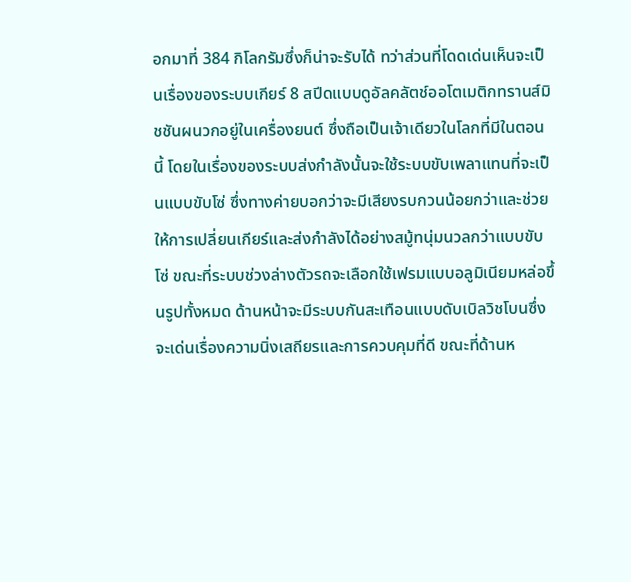อกมาที่ 384 กิโลกรัมซึ่งก็น่าจะรับได้ ทว่าส่วนที่โดดเด่นเห็นจะเป็นเรื่องของระบบเกียร์ 8 สปีดแบบดูอัลคลัตช์ออโตเมติกทรานส์มิชชันผนวกอยู่ในเครื่องยนต์ ซึ่งถือเป็นเจ้าเดียวในโลกที่มีในตอนนี้ โดยในเรื่องของระบบส่งกำลังนั้นจะใช้ระบบขับเพลาแทนที่จะเป็นแบบขับโซ่ ซึ่งทางค่ายบอกว่าจะมีเสียงรบกวนน้อยกว่าและช่วยให้การเปลี่ยนเกียร์และส่งกำลังได้อย่างสมู้ทนุ่มนวลกว่าแบบขับโซ่ ขณะที่ระบบช่วงล่างตัวรถจะเลือกใช้เฟรมแบบอลูมิเนียมหล่อขึ้นรูปทั้งหมด ด้านหน้าจะมีระบบกันสะเทือนแบบดับเบิลวิชโบนซึ่งจะเด่นเรื่องความนิ่งเสถียรและการควบคุมที่ดี ขณะที่ด้านห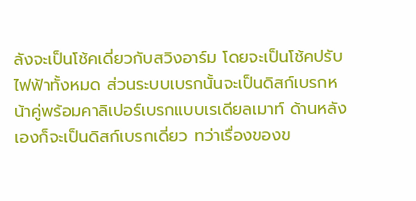ลังจะเป็นโช้คเดี่ยวกับสวิงอาร์ม โดยจะเป็นโช้คปรับไฟฟ้าทั้งหมด ส่วนระบบเบรกนั้นจะเป็นดิสก์เบรกหน้าคู่พร้อมคาลิเปอร์เบรกแบบเรเดียลเมาท์ ด้านหลังเองก็จะเป็นดิสก์เบรกเดี่ยว ทว่าเรื่องของข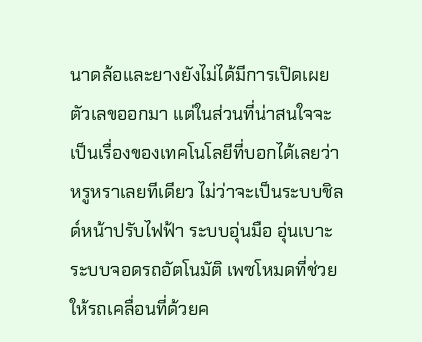นาดล้อและยางยังไม่ได้มีการเปิดเผยตัวเลขออกมา แต่ในส่วนที่น่าสนใจจะเป็นเรื่องของเทคโนโลยีที่บอกได้เลยว่าหรูหราเลยทีเดียว ไม่ว่าจะเป็นระบบชิลด์หน้าปรับไฟฟ้า ระบบอุ่นมือ อุ่นเบาะ ระบบจอดรถอัตโนมัติ เพซโหมดที่ช่วยให้รถเคลื่อนที่ด้วยค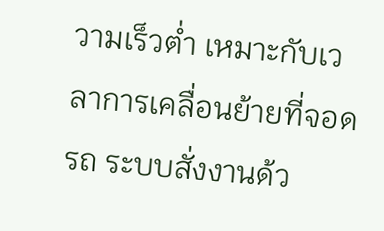วามเร็วต่ำ เหมาะกับเวลาการเคลื่อนย้ายที่จอดรถ ระบบสั่งงานด้ว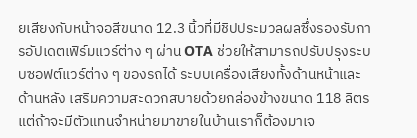ยเสียงกับหน้าจอสีขนาด 12.3 นิ้วที่มีชิปประมวลผลซึ่งรองรับการอัปเดตเฟิร์มแวร์ต่าง ๆ ผ่าน OTA ช่วยให้สามารถปรับปรุงระบบซอฟต์แวร์ต่าง ๆ ของรถได้ ระบบเครื่องเสียงทั้งด้านหน้าและด้านหลัง เสริมความสะดวกสบายด้วยกล่องข้างขนาด 118 ลิตร แต่ถ้าจะมีตัวแทนจำหน่ายมาขายในบ้านเราก็ต้องมาเจ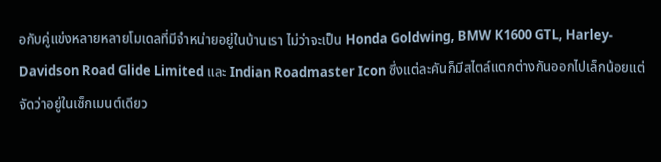อกับคู่แข่งหลายหลายโมเดลที่มีจำหน่ายอยู่ในบ้านเรา ไม่ว่าจะเป็น Honda Goldwing, BMW K1600 GTL, Harley-Davidson Road Glide Limited และ Indian Roadmaster Icon ซึ่งแต่ละคันก็มีสไตล์แตกต่างกันออกไปเล็กน้อยแต่จัดว่าอยู่ในเซ็กเมนต์เดียว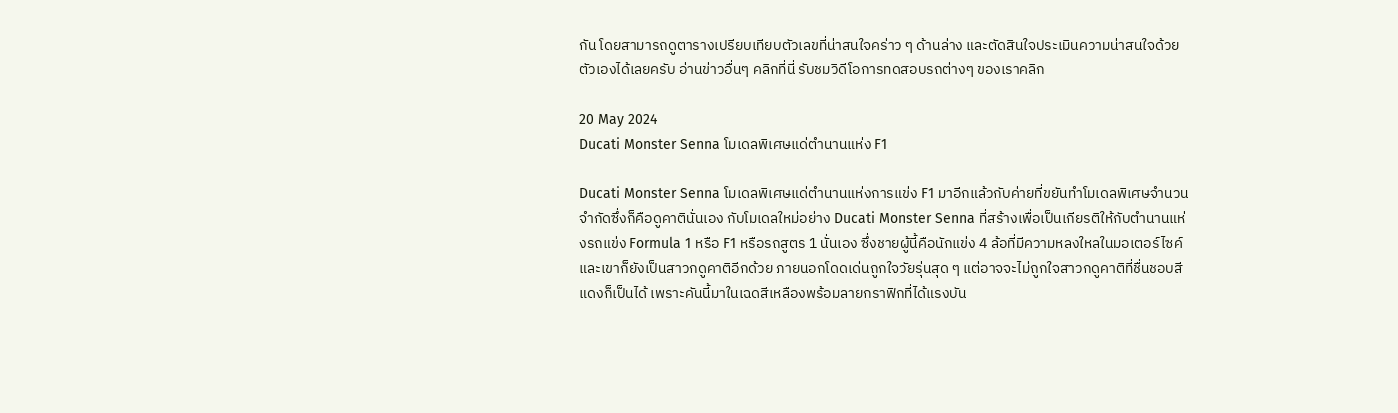กัน โดยสามารถดูตารางเปรียบเทียบตัวเลขที่น่าสนใจคร่าว ๆ ด้านล่าง และตัดสินใจประเมินความน่าสนใจด้วยตัวเองได้เลยครับ อ่านข่าวอื่นๆ คลิกที่นี่ รับชมวิดีโอการทดสอบรถต่างๆ ของเราคลิก

20 May 2024
Ducati Monster Senna โมเดลพิเศษแด่ตำนานแห่ง F1

Ducati Monster Senna โมเดลพิเศษแด่ตำนานแห่งการแข่ง F1 มาอีกแล้วกับค่ายที่ขยันทำโมเดลพิเศษจำนวนจำกัดซึ่งก็คือดูคาตินั่นเอง กับโมเดลใหม่อย่าง Ducati Monster Senna ที่สร้างเพื่อเป็นเกียรติให้กับตำนานแห่งรถแข่ง Formula 1 หรือ F1 หรือรถสูตร 1 นั่นเอง ซึ่งชายผู้นี้คือนักแข่ง 4 ล้อที่มีความหลงใหลในมอเตอร์ไซค์และเขาก็ยังเป็นสาวกดูคาติอีกด้วย ภายนอกโดดเด่นถูกใจวัยรุ่นสุด ๆ แต่อาจจะไม่ถูกใจสาวกดูคาติที่ชื่นชอบสีแดงก็เป็นได้ เพราะคันนี้มาในเฉดสีเหลืองพร้อมลายกราฟิกที่ได้แรงบัน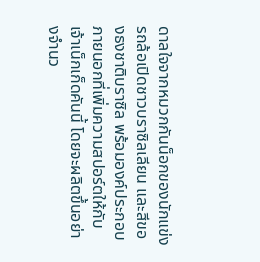ดาลใจจากหมวกกันน็อกของนักแข่งรถล้อเปิดชาวบราซิลเลียน และสีของธงชาติบราซิล พร้อมองค์ประกอบภายนอกที่เพิ่มความสปอร์ตให้กับเจ้าเน็กเก็ดคันนี้ โดยจะผลิตขึ้นอย่างจำนว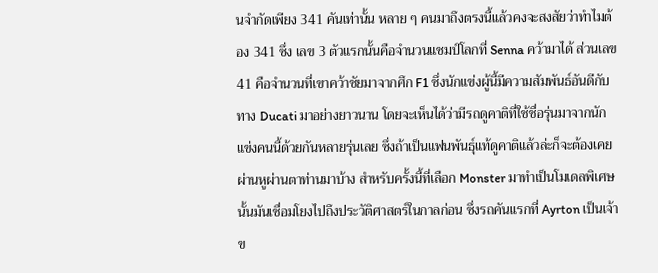นจำกัดเพียง 341 คันเท่านั้น หลาย ๆ คนมาถึงตรงนี้แล้วคงจะสงสัยว่าทำไมต้อง 341 ซึ่ง เลข 3 ตัวแรกนั้นคือจำนวนแชมป์โลกที่ Senna คว้ามาได้ ส่วนเลข 41 คือจำนวนที่เขาคว้าชัยมาจากศึก F1 ซึ่งนักแข่งผู้นี้มีความสัมพันธ์อันดีกับทาง Ducati มาอย่างยาวนาน โดยจะเห็นได้ว่ามีรถดูคาติที่ใช้ชื่อรุ่นมาจากนักแข่งคนนี้ด้วยกันหลายรุ่นเลย ซึ่งถ้าเป็นแฟนพันธุ์แท้ดูคาติแล้วล่ะก็จะต้องเคยผ่านหูผ่านตาท่านมาบ้าง สำหรับครั้งนี้ที่เลือก Monster มาทำเป็นโมเดลพิเศษนั้นมันเชื่อมโยงไปถึงประวัติศาสตร์ในกาลก่อน ซึ่งรถคันแรกที่ Ayrton เป็นเจ้าข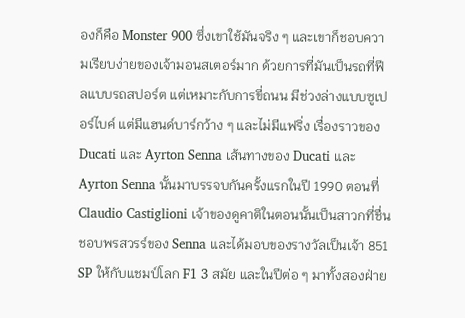องก็คือ Monster 900 ซึ่งเขาใช้มันจริง ๆ และเขาก็ชอบความเรียบง่ายของเจ้ามอนสเตอร์มาก ด้วยการที่มันเป็นรถที่ฟีลแบบรถสปอร์ต แต่เหมาะกับการขี่ถนน มีช่วงล่างแบบซูเปอร์ไบค์ แต่มีแฮนด์บาร์กว้าง ๆ และไม่มีแฟริ่ง เรื่องราวของ Ducati และ Ayrton Senna เส้นทางของ Ducati และ Ayrton Senna นั้นมาบรรจบกันครั้งแรกในปี 1990 ตอนที่ Claudio Castiglioni เจ้าของดูคาติในตอนนั้นเป็นสาวกที่ชื่นชอบพรสวรร์ของ Senna และได้มอบของรางวัลเป็นเจ้า 851 SP ให้กับแชมป์โลก F1 3 สมัย และในปีต่อ ๆ มาทั้งสองฝ่าย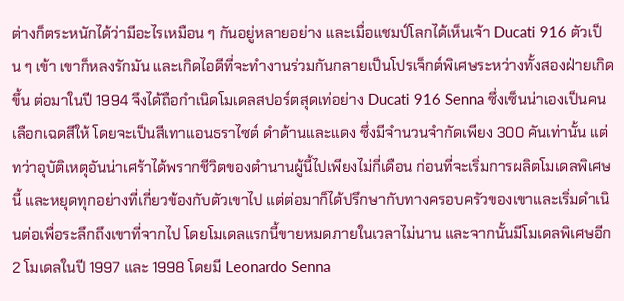ต่างก็ตระหนักได้ว่ามีอะไรเหมือน ๆ กันอยู่หลายอย่าง และเมื่อแชมป์โลกได้เห็นเจ้า Ducati 916 ตัวเป็น ๆ เข้า เขาก็หลงรักมัน และเกิดไอดีที่จะทำงานร่วมกันกลายเป็นโปรเจ็กต์พิเศษระหว่างทั้งสองฝ่ายเกิดขึ้น ต่อมาในปี 1994 จึงได้ถือกำเนิดโมเดลสปอร์ตสุดเท่อย่าง Ducati 916 Senna ซึ่งเซ็นน่าเองเป็นคนเลือกเฉดสีให้ โดยจะเป็นสีเทาแอนธราไซต์ ดำด้านและแดง ซึ่งมีจำนวนจำกัดเพียง 300 คันเท่านั้น แต่ทว่าอุบัติเหตุอันน่าเศร้าได้พรากชีวิตของตำนานผู้นี้ไปเพียงไม่กี่เดือน ก่อนที่จะเริ่มการผลิตโมเดลพิเศษนี้ และหยุดทุกอย่างที่เกี่ยวข้องกับตัวเขาไป แต่ต่อมาก็ได้ปรึกษากับทางครอบครัวของเขาและเริ่มดำเนินต่อเพื่อระลึกถึงเขาที่จากไป โดยโมเดลแรกนี้ขายหมดภายในเวลาไม่นาน และจากนั้นมีโมเดลพิเศษอีก 2 โมเดลในปี 1997 และ 1998 โดยมี Leonardo Senna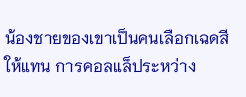น้องชายของเขาเป็นคนเลือกเฉดสีให้แทน การคอลแล็ประหว่าง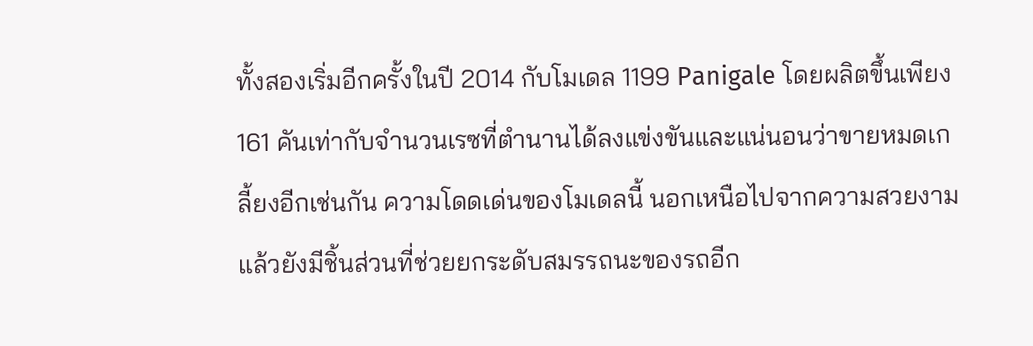ทั้งสองเริ่มอีกครั้งในปี 2014 กับโมเดล 1199 Panigale โดยผลิตขึ้นเพียง 161 คันเท่ากับจำนวนเรซที่ตำนานได้ลงแข่งขันและแน่นอนว่าขายหมดเกลี้ยงอีกเช่นกัน ความโดดเด่นของโมเดลนี้ นอกเหนือไปจากความสวยงามแล้วยังมีชิ้นส่วนที่ช่วยยกระดับสมรรถนะของรถอีก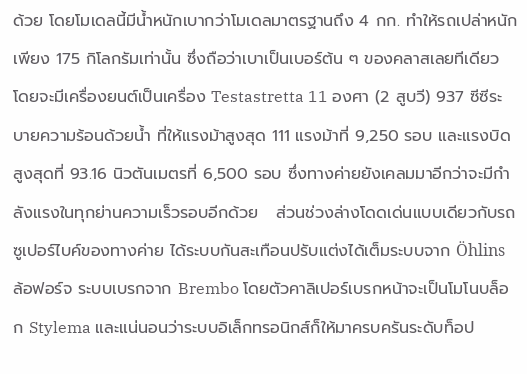ด้วย โดยโมเดลนี้มีน้ำหนักเบากว่าโมเดลมาตรฐานถึง 4 กก. ทำให้รถเปล่าหนักเพียง 175 กิโลกรัมเท่านั้น ซึ่งถือว่าเบาเป็นเบอร์ต้น ๆ ของคลาสเลยทีเดียว โดยจะมีเครื่องยนต์เป็นเครื่อง Testastretta 11 องศา (2 สูบวี) 937 ซีซีระบายความร้อนด้วยน้ำ ที่ให้แรงม้าสูงสุด 111 แรงม้าที่ 9,250 รอบ และแรงบิดสูงสุดที่ 93.16 นิวตันเมตรที่ 6,500 รอบ ซึ่งทางค่ายยังเคลมมาอีกว่าจะมีกำลังแรงในทุกย่านความเร็วรอบอีกด้วย   ส่วนช่วงล่างโดดเด่นแบบเดียวกับรถซูเปอร์ไบค์ของทางค่าย ได้ระบบกันสะเทือนปรับแต่งได้เต็มระบบจาก Öhlins ล้อฟอร์จ ระบบเบรกจาก Brembo โดยตัวคาลิเปอร์เบรกหน้าจะเป็นโมโนบล็อก Stylema และแน่นอนว่าระบบอิเล็กทรอนิกส์ก็ให้มาครบครันระดับท็อป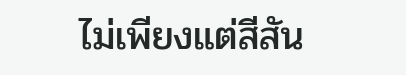ไม่เพียงแต่สีสัน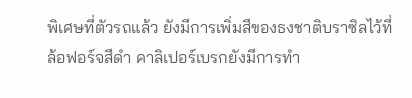พิเศษที่ตัวรถแล้ว ยังมีการเพิ่มสีของธงชาติบราซิลไว้ที่ล้อฟอร์จสีดำ คาลิเปอร์เบรกยังมีการทำ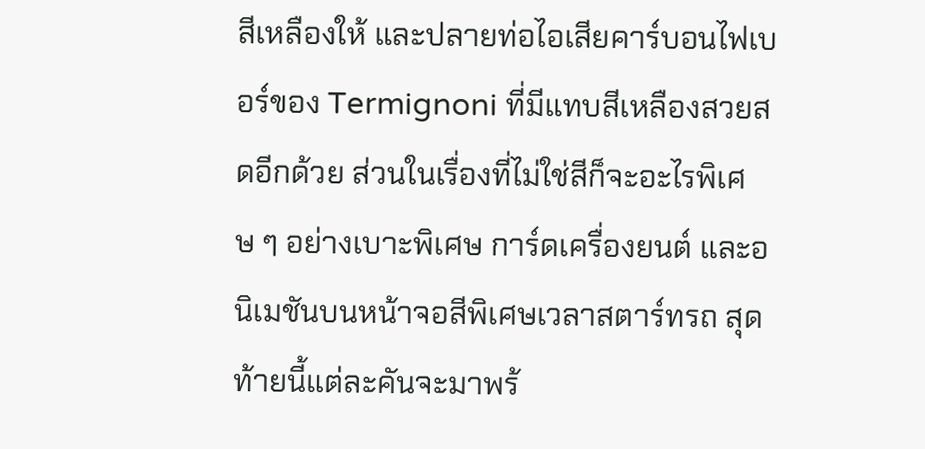สีเหลืองให้ และปลายท่อไอเสียคาร์บอนไฟเบอร์ของ Termignoni ที่มีแทบสีเหลืองสวยสดอีกด้วย ส่วนในเรื่องที่ไม่ใช่สีก็จะอะไรพิเศษ ๆ อย่างเบาะพิเศษ การ์ดเครื่องยนต์ และอนิเมชันบนหน้าจอสีพิเศษเวลาสตาร์ทรถ สุดท้ายนี้แต่ละคันจะมาพร้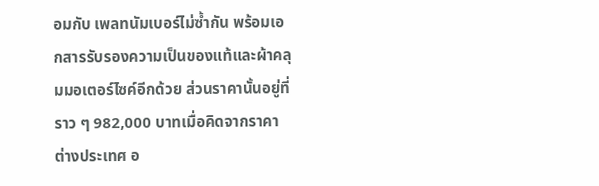อมกับ เพลทนัมเบอร์ไม่ซ้ำกัน พร้อมเอกสารรับรองความเป็นของแท้และผ้าคลุมมอเตอร์ไซค์อีกด้วย ส่วนราคานั้นอยู่ที่ราว ๆ 982,000 บาทเมื่อคิดจากราคาต่างประเทศ อ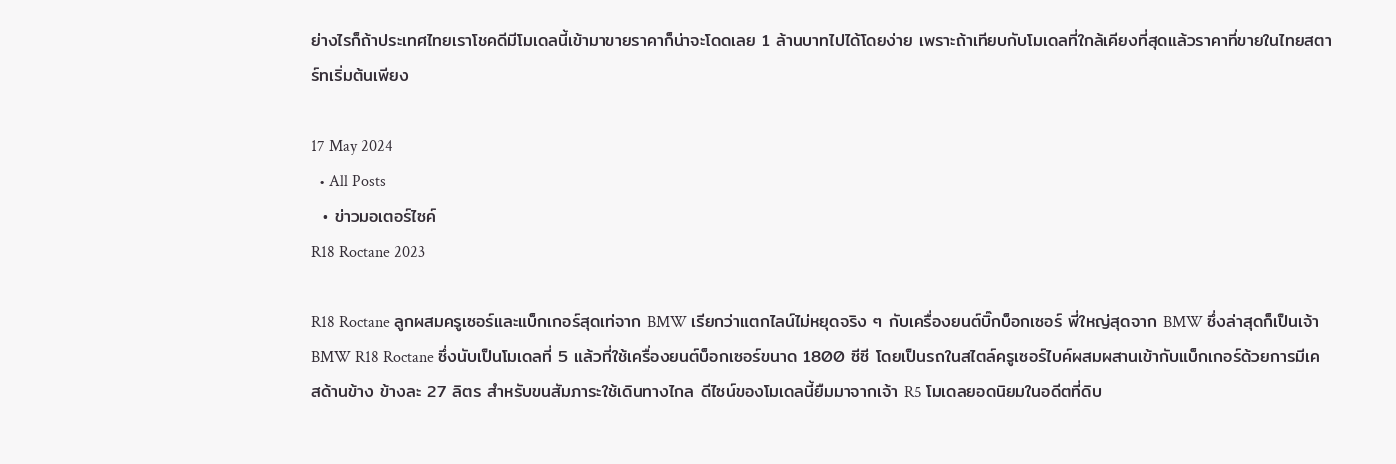ย่างไรก็ถ้าประเทศไทยเราโชคดีมีโมเดลนี้เข้ามาขายราคาก็น่าจะโดดเลย 1 ล้านบาทไปได้โดยง่าย เพราะถ้าเทียบกับโมเดลที่ใกล้เคียงที่สุดแล้วราคาที่ขายในไทยสตาร์ทเริ่มต้นเพียง

17 May 2024
  • All Posts
  • ข่าวมอเตอร์ไซค์
R18 Roctane 2023

R18 Roctane ลูกผสมครูเซอร์และแบ็กเกอร์สุดเท่จาก BMW เรียกว่าแตกไลน์ไม่หยุดจริง ๆ กับเครื่องยนต์บิ๊กบ็อกเซอร์ พี่ใหญ่สุดจาก BMW ซึ่งล่าสุดก็เป็นเจ้า BMW R18 Roctane ซึ่งนับเป็นโมเดลที่ 5 แล้วที่ใช้เครื่องยนต์บ็อกเซอร์ขนาด 1800 ซีซี โดยเป็นรถในสไตล์ครูเซอร์ไบค์ผสมผสานเข้ากับแบ็กเกอร์ด้วยการมีเคสด้านข้าง ข้างละ 27 ลิตร สำหรับขนสัมภาระใช้เดินทางไกล ดีไซน์ของโมเดลนี้ยืมมาจากเจ้า R5 โมเดลยอดนิยมในอดีตที่ดิบ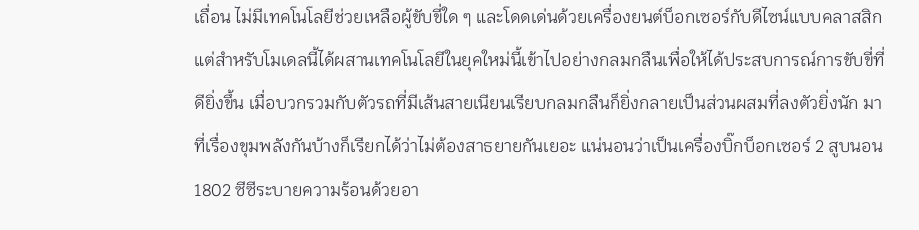เถื่อน ไม่มีเทคโนโลยีช่วยเหลือผู้ขับขี่ใด ๆ และโดดเด่นด้วยเครื่องยนต์บ็อกเซอร์กับดีไซน์แบบคลาสสิก แต่สำหรับโมเดลนี้ได้ผสานเทคโนโลยีในยุคใหม่นี้เข้าไปอย่างกลมกลืนเพื่อให้ได้ประสบการณ์การขับขี่ที่ดียิ่งขึ้น เมื่อบวกรวมกับตัวรถที่มีเส้นสายเนียนเรียบกลมกลืนก็ยิ่งกลายเป็นส่วนผสมที่ลงตัวยิ่งนัก มาที่เรื่องขุมพลังกันบ้างก็เรียกได้ว่าไม่ต้องสาธยายกันเยอะ แน่นอนว่าเป็นเครื่องบิ๊กบ็อกเซอร์ 2 สูบนอน 1802 ซีซีระบายความร้อนด้วยอา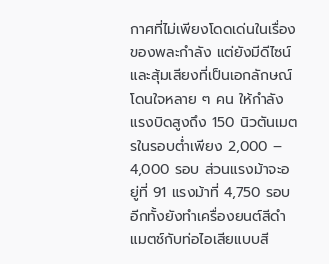กาศที่ไม่เพียงโดดเด่นในเรื่องของพละกำลัง แต่ยังมีดีไซน์และสุ้มเสียงที่เป็นเอกลักษณ์โดนใจหลาย ๆ คน ให้กำลังแรงบิดสูงถึง 150 นิวตันเมตรในรอบต่ำเพียง 2,000 – 4,000 รอบ ส่วนแรงม้าจะอยู่ที่ 91 แรงม้าที่ 4,750 รอบ อีกทั้งยังทำเครื่องยนต์สีดำแมตช์กับท่อไอเสียแบบสี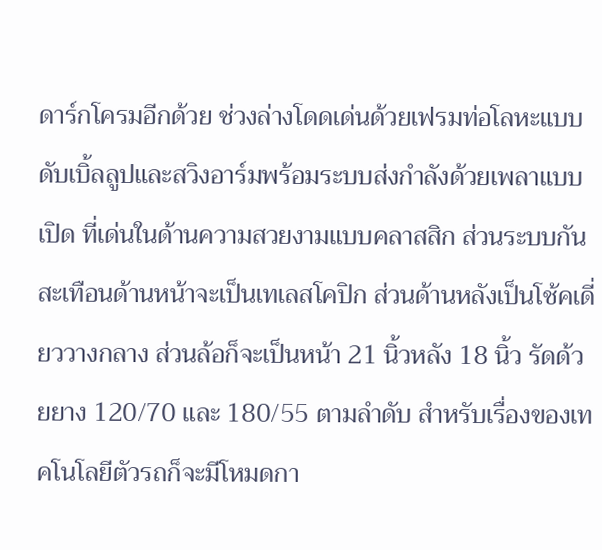ดาร์กโครมอีกด้วย ช่วงล่างโดดเด่นด้วยเฟรมท่อโลหะแบบดับเบิ้ลลูปและสวิงอาร์มพร้อมระบบส่งกำลังด้วยเพลาแบบเปิด ที่เด่นในด้านความสวยงามแบบคลาสสิก ส่วนระบบกันสะเทือนด้านหน้าจะเป็นเทเลสโคปิก ส่วนด้านหลังเป็นโช้คเดี่ยววางกลาง ส่วนล้อก็จะเป็นหน้า 21 นิ้วหลัง 18 นิ้ว รัดด้วยยาง 120/70 และ 180/55 ตามลำดับ สำหรับเรื่องของเทคโนโลยีตัวรถก็จะมีโหมดกา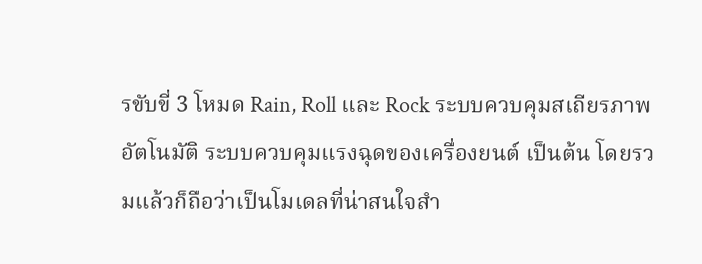รขับขี่ 3 โหมด Rain, Roll และ Rock ระบบควบคุมสเถียรภาพอัตโนมัติ ระบบควบคุมแรงฉุดของเครื่องยนต์ เป็นต้น โดยรวมแล้วก็ถือว่าเป็นโมเดลที่น่าสนใจสำ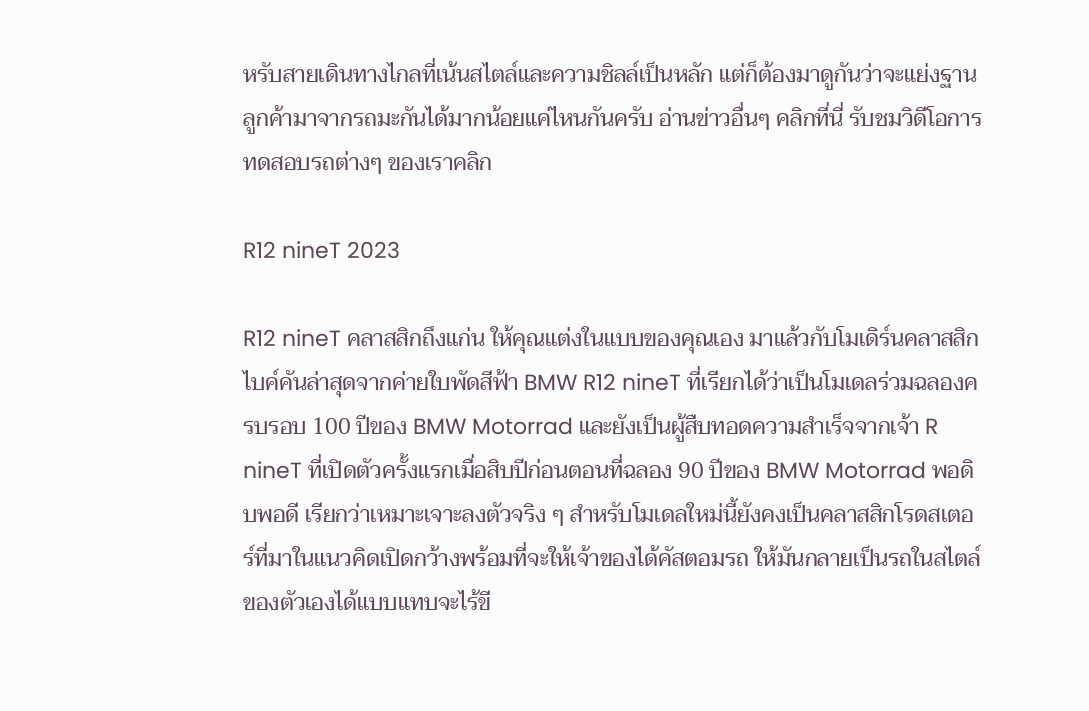หรับสายเดินทางไกลที่เน้นสไตล์และความชิลล์เป็นหลัก แต่ก็ต้องมาดูกันว่าจะแย่งฐานลูกค้ามาจากรถมะกันได้มากน้อยแค่ไหนกันครับ อ่านข่าวอื่นๆ คลิกที่นี่ รับชมวิดีโอการทดสอบรถต่างๆ ของเราคลิก

R12 nineT 2023

R12 nineT คลาสสิกถึงแก่น ให้คุณแต่งในแบบของคุณเอง มาแล้วกับโมเดิร์นคลาสสิกไบค์คันล่าสุดจากค่ายใบพัดสีฟ้า BMW R12 nineT ที่เรียกได้ว่าเป็นโมเดลร่วมฉลองครบรอบ 100 ปีของ BMW Motorrad และยังเป็นผู้สืบทอดความสำเร็จจากเจ้า R nineT ที่เปิดตัวครั้งแรกเมื่อสิบปีก่อนตอนที่ฉลอง 90 ปีของ BMW Motorrad พอดิบพอดี เรียกว่าเหมาะเจาะลงตัวจริง ๆ สำหรับโมเดลใหม่นี้ยังคงเป็นคลาสสิกโรดสเตอร์ที่มาในแนวคิดเปิดกว้างพร้อมที่จะให้เจ้าของได้คัสตอมรถ ให้มันกลายเป็นรถในสไตล์ของตัวเองได้แบบแทบจะไร้ขี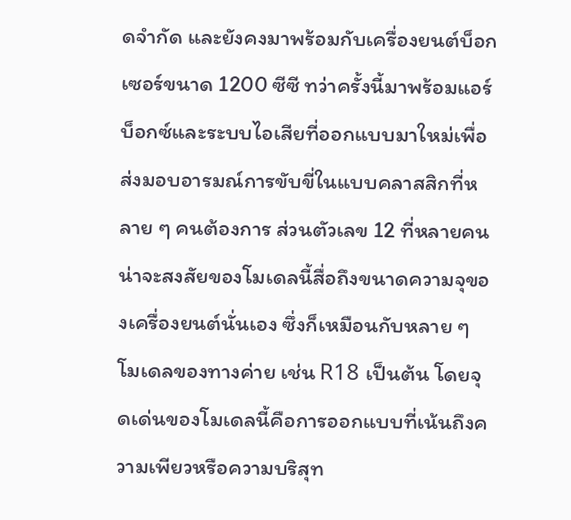ดจำกัด และยังคงมาพร้อมกับเครื่องยนต์บ็อกเซอร์ขนาด 1200 ซีซี ทว่าครั้งนี้มาพร้อมแอร์บ็อกซ์และระบบไอเสียที่ออกแบบมาใหม่เพื่อส่งมอบอารมณ์การขับขี่ในแบบคลาสสิกที่หลาย ๆ คนต้องการ ส่วนตัวเลข 12 ที่หลายคนน่าจะสงสัยของโมเดลนี้สื่อถึงขนาดความจุของเครื่องยนต์นั่นเอง ซึ่งก็เหมือนกับหลาย ๆ โมเดลของทางค่าย เช่น R18 เป็นต้น โดยจุดเด่นของโมเดลนี้คือการออกแบบที่เน้นถึงความเพียวหรือความบริสุท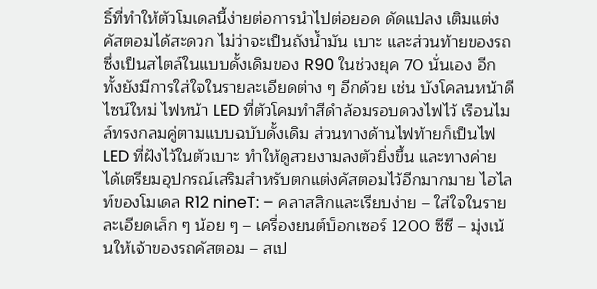ธิ์ที่ทำให้ตัวโมเดลนี้ง่ายต่อการนำไปต่อยอด ดัดแปลง เติมแต่ง คัสตอมได้สะดวก ไม่ว่าจะเป็นถังน้ำมัน เบาะ และส่วนท้ายของรถ ซึ่งเป็นสไตล์ในแบบดั้งเดิมของ R90 ในช่วงยุค 70 นั่นเอง อีกทั้งยังมีการใส่ใจในรายละเอียดต่าง ๆ อีกด้วย เช่น บังโคลนหน้าดีไซน์ใหม่ ไฟหน้า LED ที่ตัวโคมทำสีดำล้อมรอบดวงไฟไว้ เรือนไมล์ทรงกลมคู่ตามแบบฉบับดั้งเดิม ส่วนทางด้านไฟท้ายก็เป็นไฟ LED ที่ฝังไว้ในตัวเบาะ ทำให้ดูสวยงามลงตัวยิ่งขึ้น และทางค่ายได้เตรียมอุปกรณ์เสริมสำหรับตกแต่งคัสตอมไว้อีกมากมาย ไฮไลท์ของโมเดล R12 nineT: – คลาสสิกและเรียบง่าย – ใส่ใจในรายละเอียดเล็ก ๆ น้อย ๆ – เครื่องยนต์บ็อกเซอร์ 1200 ซีซี – มุ่งเน้นให้เจ้าของรถคัสตอม – สเป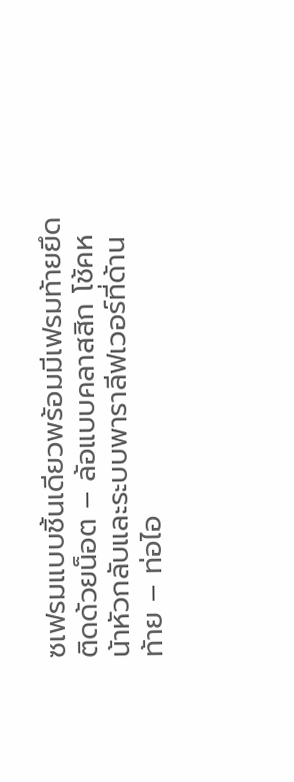ซเฟรมแบบชิ้นเดียวพร้อมมีเฟรมท้ายยึดติดด้วยน็อต – ล้อแบบคลาสสิก โช้คหน้าหัวกลับและระบบพาราลีฟเวอร์ที่ด้านท้าย – ท่อไอ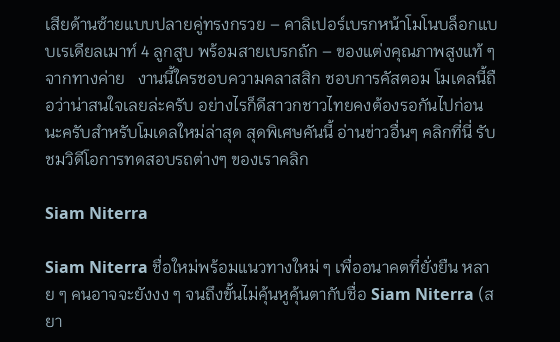เสียด้านซ้ายแบบปลายคู่ทรงกรวย – คาลิเปอร์เบรกหน้าโมโนบล็อกแบบเรเดียลเมาท์ 4 ลูกสูบ พร้อมสายเบรกถัก – ของแต่งคุณภาพสูงแท้ ๆ จากทางค่าย   งานนี้ใครชอบความคลาสสิก ชอบการคัสตอม โมเดลนี้ถือว่าน่าสนใจเลยล่ะครับ อย่างไรก็ดีสาวกชาวไทยคงต้องรอกันไปก่อนนะครับสำหรับโมเดลใหม่ล่าสุด สุดพิเศษคันนี้ อ่านข่าวอื่นๆ คลิกที่นี่ รับชมวิดีโอการทดสอบรถต่างๆ ของเราคลิก

Siam Niterra

Siam Niterra ชื่อใหม่พร้อมแนวทางใหม่ ๆ เพื่ออนาคตที่ยั่งยืน หลาย ๆ คนอาจจะยังงง ๆ จนถึงขั้นไม่คุ้นหูคุ้นตากับชื่อ Siam Niterra (สยา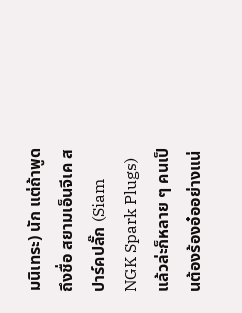มนิเทระ) นัก แต่ถ้าพูดถึงชื่อ สยามเอ็นจีเค สปาร์คปลั๊ก (Siam NGK Spark Plugs) แล้วล่ะก็หลาย ๆ คนเป็นต้องร้องอ๋ออย่างแน่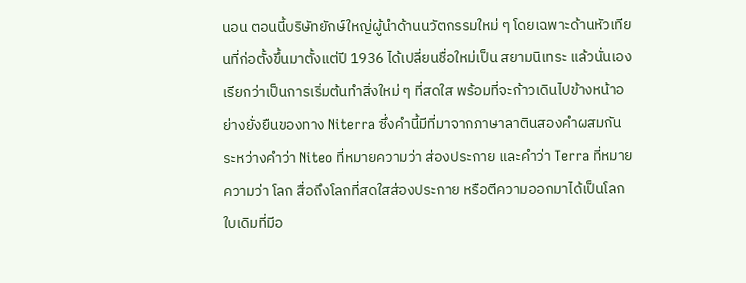นอน ตอนนี้บริษัทยักษ์ใหญ่ผู้นำด้านนวัตกรรมใหม่ ๆ โดยเฉพาะด้านหัวเทียนที่ก่อตั้งขึ้นมาตั้งแต่ปี 1936 ได้เปลี่ยนชื่อใหม่เป็น สยามนิเทระ แล้วนั่นเอง เรียกว่าเป็นการเริ่มต้นทำสิ่งใหม่ ๆ ที่สดใส พร้อมที่จะก้าวเดินไปข้างหน้าอย่างยั่งยืนของทาง Niterra ซึ่งคำนี้มีที่มาจากภาษาลาตินสองคำผสมกันระหว่างคำว่า Niteo ที่หมายความว่า ส่องประกาย และคำว่า Terra ที่หมายความว่า โลก สื่อถึงโลกที่สดใสส่องประกาย หรือตีความออกมาได้เป็นโลกใบเดิมที่มีอ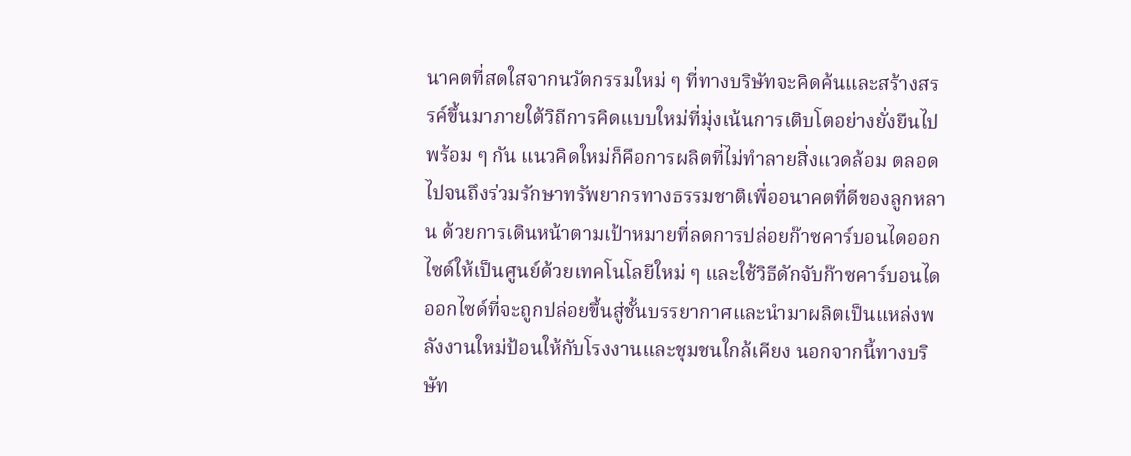นาคตที่สดใสจากนวัตกรรมใหม่ ๆ ที่ทางบริษัทจะคิดค้นและสร้างสรรค์ขึ้นมาภายใต้วิถีการคิดแบบใหม่ที่มุ่งเน้นการเติบโตอย่างยั่งยืนไปพร้อม ๆ กัน แนวคิดใหม่ก็คือการผลิตที่ไม่ทำลายสิ่งแวดล้อม ตลอดไปจนถึงร่วมรักษาทรัพยากรทางธรรมชาติเพื่ออนาคตที่ดีของลูกหลาน ด้วยการเดินหน้าตามเป้าหมายที่ลดการปล่อยก๊าซคาร์บอนไดออกไซด์ให้เป็นศูนย์ด้วยเทคโนโลยีใหม่ ๆ และใช้วิธีดักจับก๊าซคาร์บอนไดออกไซด์ที่จะถูกปล่อยขึ้นสู่ชั้นบรรยากาศและนำมาผลิตเป็นแหล่งพลังงานใหม่ป้อนให้กับโรงงานและชุมชนใกล้เคียง นอกจากนี้ทางบริษัท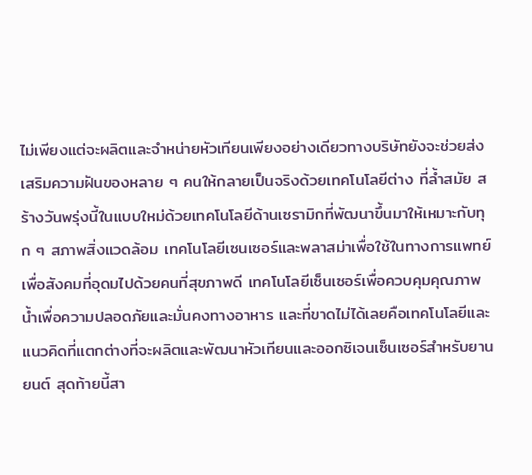ไม่เพียงแต่จะผลิตและจำหน่ายหัวเทียนเพียงอย่างเดียวทางบริษัทยังจะช่วยส่งเสริมความฝันของหลาย ๆ คนให้กลายเป็นจริงด้วยเทคโนโลยีต่าง ที่ล้ำสมัย สร้างวันพรุ่งนี้ในแบบใหม่ด้วยเทคโนโลยีด้านเซรามิกที่พัฒนาขึ้นมาให้เหมาะกับทุก ๆ สภาพสิ่งแวดล้อม เทคโนโลยีเซนเซอร์และพลาสม่าเพื่อใช้ในทางการแพทย์เพื่อสังคมที่อุดมไปด้วยคนที่สุขภาพดี เทคโนโลยีเซ็นเซอร์เพื่อควบคุมคุณภาพน้ำเพื่อความปลอดภัยและมั่นคงทางอาหาร และที่ขาดไม่ได้เลยคือเทคโนโลยีและแนวคิดที่แตกต่างที่จะผลิตและพัฒนาหัวเทียนและออกซิเจนเซ็นเซอร์สำหรับยานยนต์ สุดท้ายนี้สา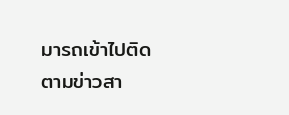มารถเข้าไปติดตามข่าวสา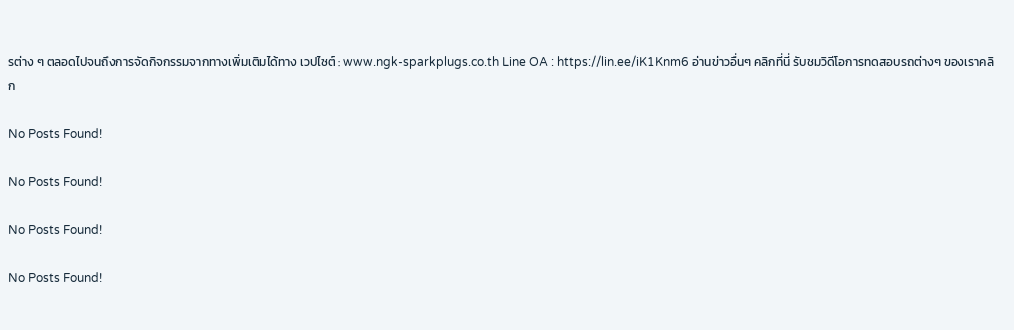รต่าง ๆ ตลอดไปจนถึงการจัดกิจกรรมจากทางเพิ่มเติมได้ทาง เวปไซต์ : www.ngk-sparkplugs.co.th Line OA : https://lin.ee/iK1Knm6 อ่านข่าวอื่นๆ คลิกที่นี่ รับชมวิดีโอการทดสอบรถต่างๆ ของเราคลิก

No Posts Found!

No Posts Found!

No Posts Found!

No Posts Found!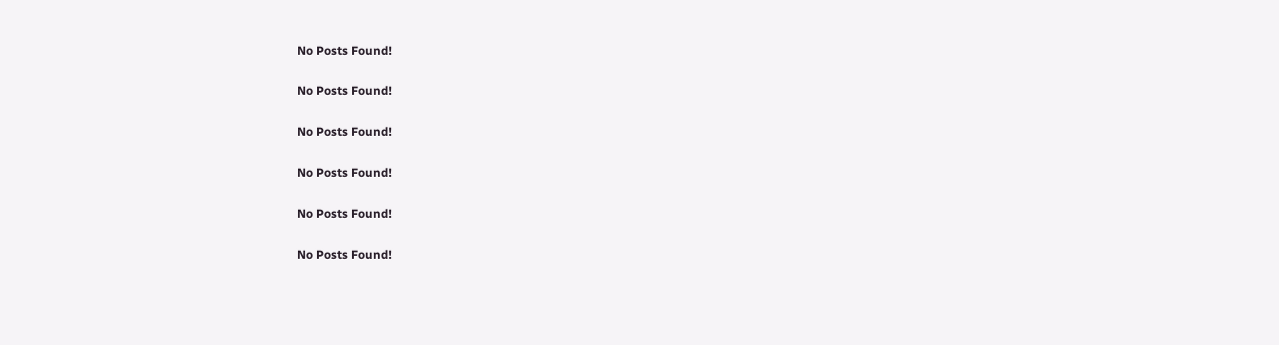No Posts Found!

No Posts Found!

No Posts Found!

No Posts Found!

No Posts Found!

No Posts Found!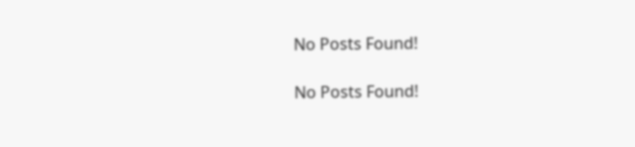No Posts Found!

No Posts Found!